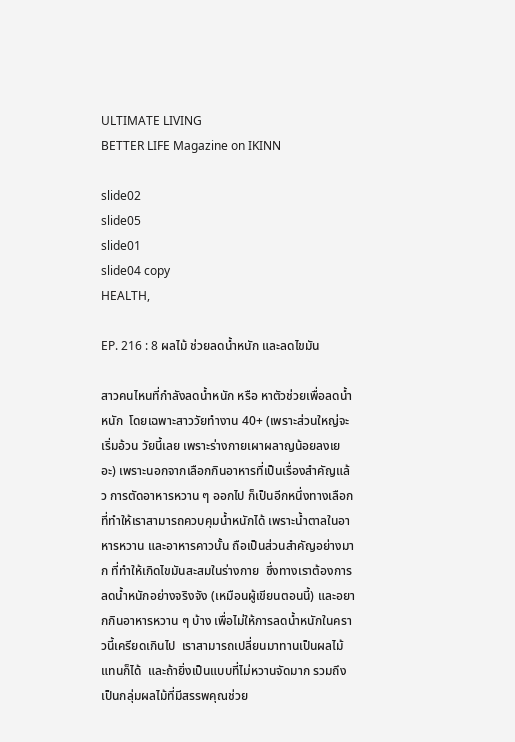ULTIMATE LIVING
BETTER LIFE Magazine on IKINN

slide02
slide05
slide01
slide04 copy
HEALTH,

EP. 216 : 8 ผลไม้ ช่วยลดน้ำหนัก และลดไขมัน

สาวคนไหนที่กำลังลดน้ำหนัก หรือ หาตัวช่วยเพื่อลดน้ำหนัก  โดยเฉพาะสาววัยทำงาน 40+ (เพราะส่วนใหญ่จะเริ่มอ้วน วัยนี้เลย เพราะร่างกายเผาผลาญน้อยลงเยอะ) เพราะนอกจากเลือกกินอาหารที่เป็นเรื่องสำคัญแล้ว การตัดอาหารหวาน ๆ ออกไป ก็เป็นอีกหนึ่งทางเลือกที่ทำให้เราสามารถควบคุมน้ำหนักได้ เพราะน้ำตาลในอาหารหวาน และอาหารคาวนั้น ถือเป็นส่วนสำคัญอย่างมาก ที่ทำให้เกิดไขมันสะสมในร่างกาย  ซึ่งทางเราต้องการลดน้ำหนักอย่างจริงจัง (เหมือนผู้เขียนตอนนี้) และอยากกินอาหารหวาน ๆ บ้าง เพื่อไม่ให้การลดน้ำหนักในคราวนี้เครียดเกินไป  เราสามารถเปลี่ยนมาทานเป็นผลไม้แทนก็ได้  และถ้ายิ่งเป็นแบบที่ไม่หวานจัดมาก รวมถึงเป็นกลุ่มผลไม้ที่มีสรรพคุณช่วย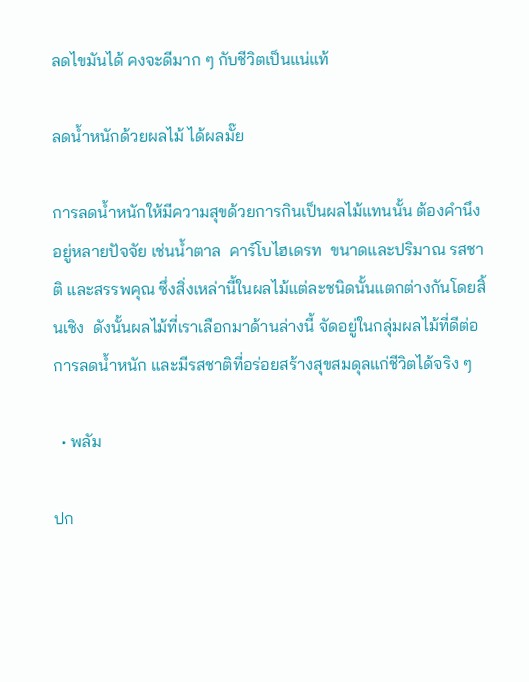ลดไขมันได้ คงจะดีมาก ๆ กับชีวิตเป็นแน่แท้

ลดน้ำหนักด้วยผลไม้ ได้ผลมั๊ย

การลดน้ำหนักให้มีความสุขด้วยการกินเป็นผลไม้แทนนั้น ต้องคำนึงอยู่หลายปัจจัย เช่นน้ำตาล  คาร์โบไฮเดรท  ขนาดและปริมาณ รสชาติ และสรรพคุณ ซึ่งสิ่งเหล่านี้ในผลไม้แต่ละชนิดนั้นแตกต่างกันโดยสิ้นเชิง  ดังนั้นผลไม้ที่เราเลือกมาด้านล่างนี้ จัดอยู่ในกลุ่มผลไม้ที่ดีต่อการลดน้ำหนัก และมีรสชาติที่อร่อยสร้างสุขสมดุลแก่ชีวิตได้จริง ๆ

  • พลัม

ปก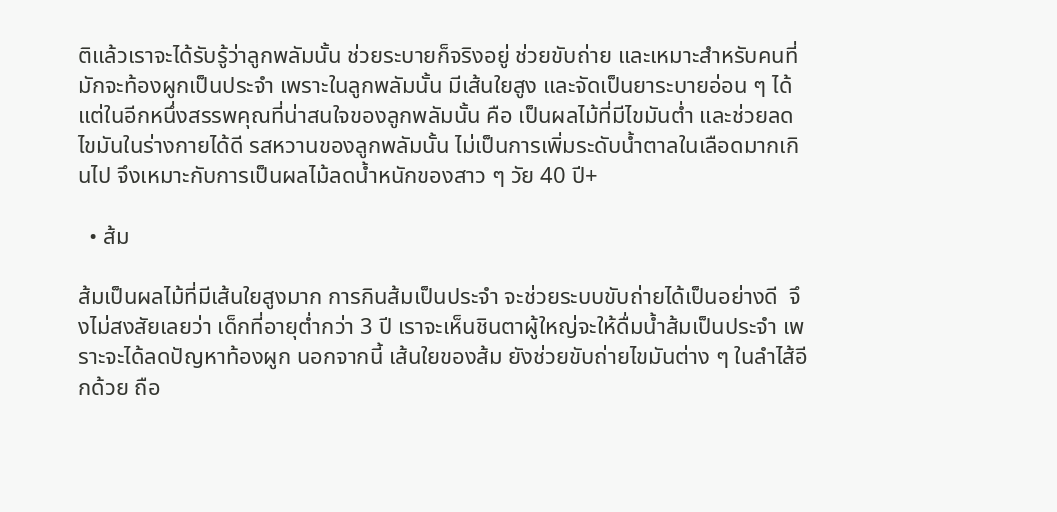ติแล้วเราจะได้รับรู้ว่าลูกพลัมนั้น ช่วยระบายก็จริงอยู่ ช่วยขับถ่าย และเหมาะสำหรับคนที่มักจะท้องผูกเป็นประจำ เพราะในลูกพลัมนั้น มีเส้นใยสูง และจัดเป็นยาระบายอ่อน ๆ ได้ แต่ในอีกหนึ่งสรรพคุณที่น่าสนใจของลูกพลัมนั้น คือ เป็นผลไม้ที่มีไขมันต่ำ และช่วยลดไขมันในร่างกายได้ดี รสหวานของลูกพลัมนั้น ไม่เป็นการเพิ่มระดับน้ำตาลในเลือดมากเกินไป จึงเหมาะกับการเป็นผลไม้ลดน้ำหนักของสาว ๆ วัย 40 ปี+

  • ส้ม

ส้มเป็นผลไม้ที่มีเส้นใยสูงมาก การกินส้มเป็นประจำ จะช่วยระบบขับถ่ายได้เป็นอย่างดี  จึงไม่สงสัยเลยว่า เด็กที่อายุต่ำกว่า 3 ปี เราจะเห็นชินตาผู้ใหญ่จะให้ดื่มน้ำส้มเป็นประจำ เพราะจะได้ลดปัญหาท้องผูก นอกจากนี้ เส้นใยของส้ม ยังช่วยขับถ่ายไขมันต่าง ๆ ในลำไส้อีกด้วย ถือ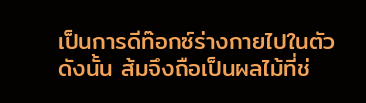เป็นการดีท๊อกซ์ร่างกายไปในตัว  ดังนั้น ส้มจึงถือเป็นผลไม้ที่ช่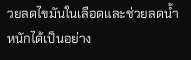วยลดไขมันในเลือดและช่วยลดน้ำหนักได้เป็นอย่าง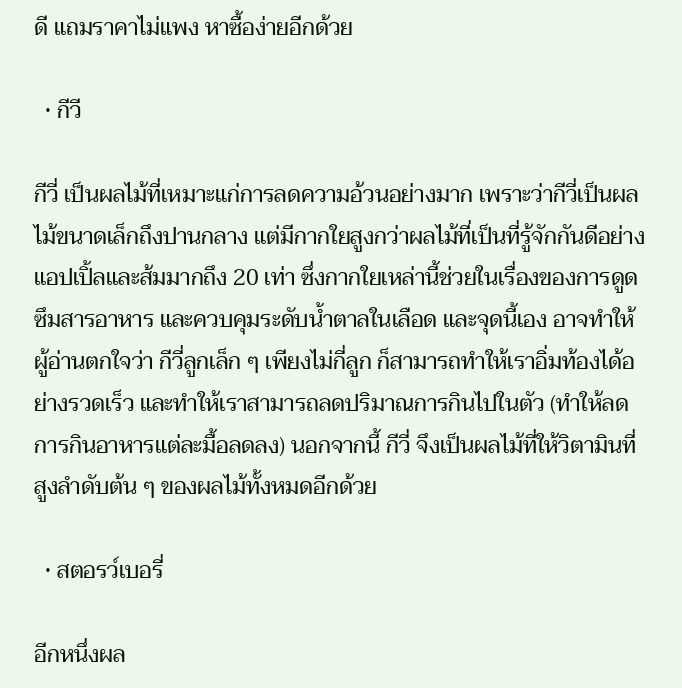ดี แถมราคาไม่แพง หาซื้อง่ายอีกด้วย

  • กีวี

กีวี่ เป็นผลไม้ที่เหมาะแก่การลดความอ้วนอย่างมาก เพราะว่ากีวี่เป็นผลไม้ขนาดเล็กถึงปานกลาง แต่มีกากใยสูงกว่าผลไม้ที่เป็นที่รู้จักกันดีอย่างแอปเปิ้ลและส้มมากถึง 20 เท่า ซึ่งกากใยเหล่านี้ช่วยในเรื่องของการดูดซึมสารอาหาร และควบคุมระดับน้ำตาลในเลือด และจุดนี้เอง อาจทำให้ผู้อ่านตกใจว่า กีวี่ลูกเล็ก ๆ เพียงไม่กี่ลูก ก็สามารถทำให้เราอิ่มท้องได้อย่างรวดเร็ว และทำให้เราสามารถลดปริมาณการกินไปในตัว (ทำให้ลดการกินอาหารแต่ละมื้อลดลง) นอกจากนี้ กีวี่ จึงเป็นผลไม้ที่ให้วิตามินที่สูงลำดับต้น ๆ ของผลไม้ทั้งหมดอีกด้วย

  • สตอรว์เบอรี่

อีกหนึ่งผล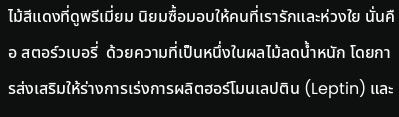ไม้สีแดงที่ดูพรีเมี่ยม นิยมซื้อมอบให้คนที่เรารักและห่วงใย นั่นคือ สตอร์วเบอรี่  ด้วยความที่เป็นหนึ่งในผลไม้ลดน้ำหนัก โดยการส่งเสริมให้ร่างการเร่งการผลิตฮอร์โมนเลปติน (Leptin) และ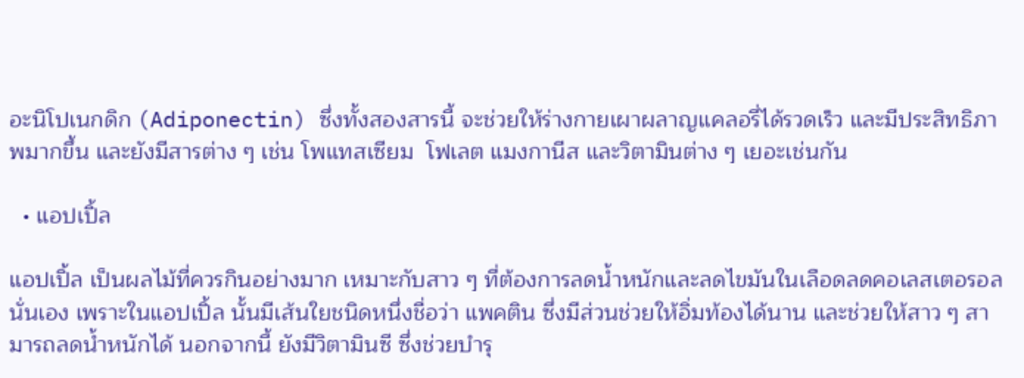อะนิโปเนกดิก (Adiponectin) ซึ่งทั้งสองสารนี้ จะช่วยให้ร่างกายเผาผลาญแคลอรี่ได้รวดเร็ว และมีประสิทธิภาพมากขึ้น และยังมีสารต่าง ๆ เช่น โพแทสเซียม  โฟเลต แมงกานีส และวิตามินต่าง ๆ เยอะเช่นกัน

  • แอปเปิ้ล

แอปเปิ้ล เป็นผลไม้ที่ควรกินอย่างมาก เหมาะกับสาว ๆ ที่ต้องการลดน้ำหนักและลดไขมันในเลือดลดคอเลสเตอรอลนั่นเอง เพราะในแอปเปิ้ล นั้นมีเส้นใยชนิดหนึ่งชื่อว่า แพคติน ซึ่งมีส่วนช่วยให้อิ่มท้องได้นาน และช่วยให้สาว ๆ สามารถลดน้ำหนักได้ นอกจากนี้ ยังมีวิตามินซี ซึ่งช่วยบำรุ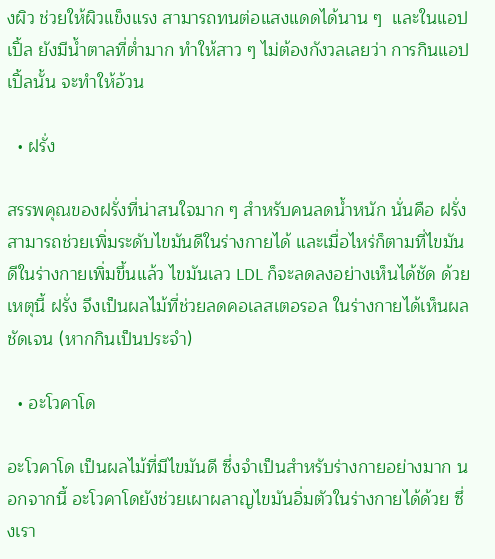งผิว ช่วยให้ผิวแข็งแรง สามารถทนต่อแสงแดดได้นาน ๆ  และในแอปเปิ้ล ยังมีน้ำตาลที่ต่ำมาก ทำให้สาว ๆ ไม่ต้องกังวลเลยว่า การกินแอปเปิ้ลนั้น จะทำให้อ้วน

  • ฝรั่ง

สรรพคุณของฝรั่งที่น่าสนใจมาก ๆ สำหรับคนลดน้ำหนัก นั่นคือ ฝรั่งสามารถช่วยเพิ่มระดับไขมันดีในร่างกายได้ และเมื่อไหร่ก็ตามที่ไขมันดีในร่างกายเพิ่มขึ้นแล้ว ไขมันเลว LDL ก็จะลดลงอย่างเห็นได้ชัด ด้วยเหตุนี้ ฝรั่ง จึงเป็นผลไม้ที่ช่วยลดคอเลสเตอรอล ในร่างกายได้เห็นผลชัดเจน (หากกินเป็นประจำ)

  • อะโวคาโด

อะโวคาโด เป็นผลไม้ที่มีไขมันดี ซึ่งจำเป็นสำหรับร่างกายอย่างมาก นอกจากนี้ อะโวคาโดยังช่วยเผาผลาญไขมันอิ่มตัวในร่างกายได้ด้วย ซึ่งเรา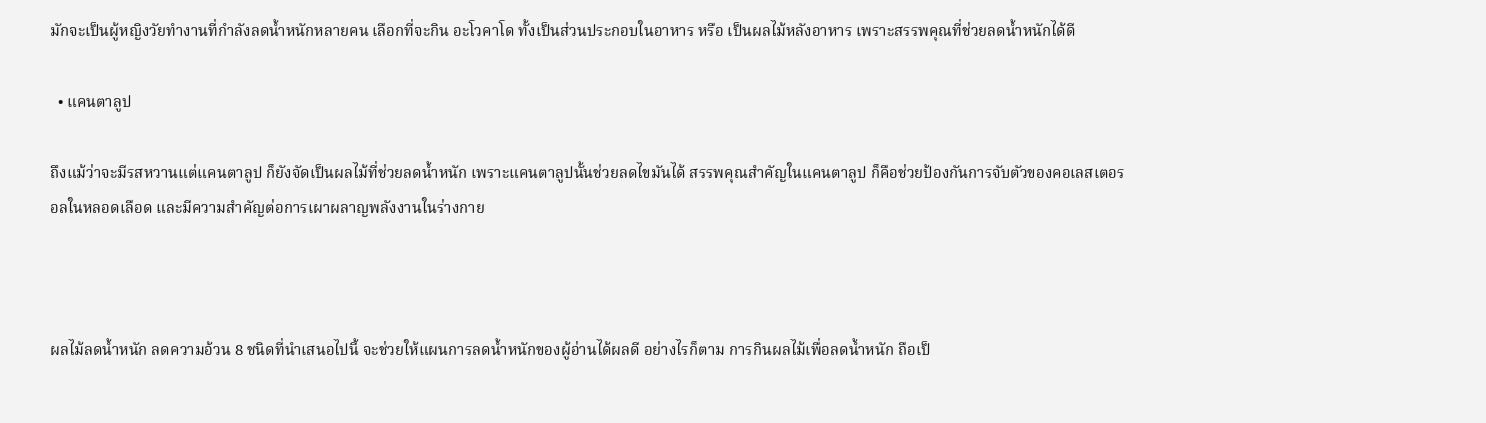มักจะเป็นผู้หญิงวัยทำงานที่กำลังลดน้ำหนักหลายคน เลือกที่จะกิน อะโวคาโด ทั้งเป็นส่วนประกอบในอาหาร หรือ เป็นผลไม้หลังอาหาร เพราะสรรพคุณที่ช่วยลดน้ำหนักได้ดี

  • แคนตาลูป

ถึงแม้ว่าจะมีรสหวานแต่แคนตาลูป ก็ยังจัดเป็นผลไม้ที่ช่วยลดน้ำหนัก เพราะแคนตาลูปนั้นช่วยลดไขมันได้ สรรพคุณสำคัญในแคนตาลูป ก็คือช่วยป้องกันการจับตัวของคอเลสเตอรอลในหลอดเลือด และมีความสำคัญต่อการเผาผลาญพลังงานในร่างกาย



ผลไม้ลดน้ำหนัก ลดความอ้วน 8 ชนิดที่นำเสนอไปนี้ จะช่วยให้แผนการลดน้ำหนักของผู้อ่านได้ผลดี อย่างไรก็ตาม การกินผลไม้เพื่อลดน้ำหนัก ถือเป็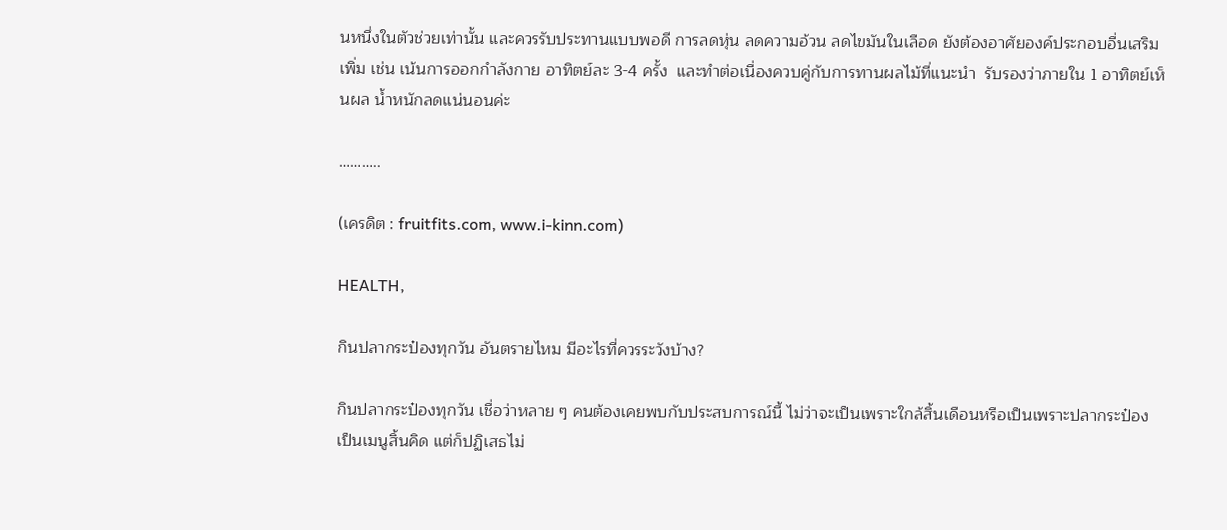นหนึ่งในตัวช่วยเท่านั้น และควรรับประทานแบบพอดี การลดหุ่น ลดความอ้วน ลดไขมันในเลือด ยังต้องอาศัยองค์ประกอบอื่นเสริมเพิ่ม เช่น เน้นการออกกำลังกาย อาทิตย์ละ 3-4 ครั้ง  และทำต่อเนื่องควบคู่กับการทานผลไม้ที่แนะนำ  รับรองว่าภายใน 1 อาทิตย์เห็นผล น้ำหนักลดแน่นอนค่ะ

………..

(เครดิต : fruitfits.com, www.i-kinn.com)

HEALTH,

กินปลากระป๋องทุกวัน อันตรายไหม มีอะไรที่ควรระวังบ้าง?

กินปลากระป๋องทุกวัน เชื่อว่าหลาย ๆ คนต้องเคยพบกับประสบการณ์นี้ ไม่ว่าจะเป็นเพราะใกล้สิ้นเดือนหรือเป็นเพราะปลากระป๋องเป็นเมนูสิ้นคิด แต่ก็ปฏิเสธไม่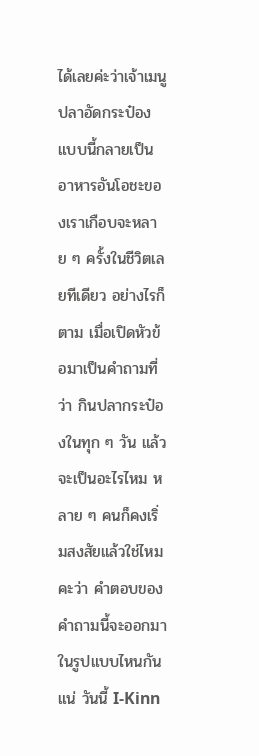ได้เลยค่ะว่าเจ้าเมนูปลาอัดกระป๋องแบบนี้กลายเป็นอาหารอันโอชะของเราเกือบจะหลาย ๆ ครั้งในชีวิตเลยทีเดียว อย่างไรก็ตาม เมื่อเปิดหัวข้อมาเป็นคำถามที่ว่า กินปลากระป๋องในทุก ๆ วัน แล้วจะเป็นอะไรไหม หลาย ๆ คนก็คงเริ่มสงสัยแล้วใช่ไหมคะว่า คำตอบของคำถามนี้จะออกมาในรูปแบบไหนกันแน่ วันนี้ I-Kinn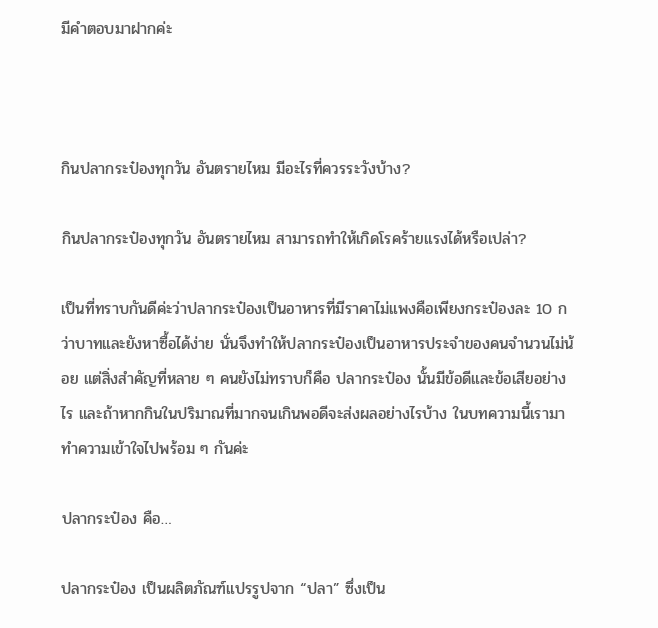มีคำตอบมาฝากค่ะ



กินปลากระป๋องทุกวัน อันตรายไหม มีอะไรที่ควรระวังบ้าง?

กินปลากระป๋องทุกวัน อันตรายไหม สามารถทำให้เกิดโรคร้ายแรงได้หรือเปล่า?

เป็นที่ทราบกันดีค่ะว่าปลากระป๋องเป็นอาหารที่มีราคาไม่แพงคือเพียงกระป๋องละ 10 กว่าบาทและยังหาซื้อได้ง่าย นั่นจึงทำให้ปลากระป๋องเป็นอาหารประจำของคนจำนวนไม่น้อย แต่สิ่งสำคัญที่หลาย ๆ คนยังไม่ทราบก็คือ ปลากระป๋อง นั้นมีข้อดีและข้อเสียอย่างไร และถ้าหากกินในปริมาณที่มากจนเกินพอดีจะส่งผลอย่างไรบ้าง ในบทความนี้เรามาทำความเข้าใจไปพร้อม ๆ กันค่ะ

ปลากระป๋อง คือ…

ปลากระป๋อง เป็นผลิตภัณฑ์แปรรูปจาก “ปลา” ซึ่งเป็น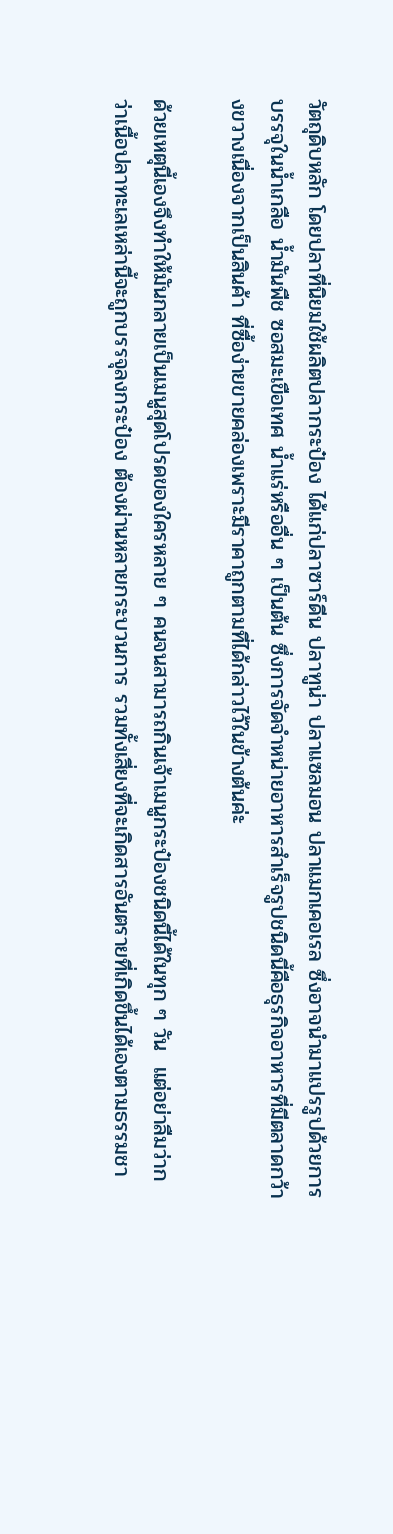วัตถุดิบหลัก โดยปลาที่นิยมใช้ผลิตปลากระป๋อง ได้แก่ปลาซาร์ดีน ปลาทูน่า ปลาแซลมอน ปลาแมกเคอเรล ซึ่งอาจนำมาแปรรูปด้วยการบรรจุในน้ำเกลือ น้ำมันพืช ซอสมะเขือเทศ น้ำแร่หรืออื่น ๆ เป็นต้น ซึ่งการจัดจำหน่ายอาหารสำเร็จรูปชนิดนี้คือธุรกิจอาหารที่มีตลาดกว้างขวางเนื่องจากเป็นสินค้า ที่ซื้อง่ายขายคล่องเพราะมีราคาถูกตามที่ได้กล่าวไว้ในข้างต้นค่ะ

ด้วยเหตุนี้เองจึงทำให้มันกลายเป็นเมนูสุดโปรดของใครหลาย ๆ คนจนสามารถกินเจ้าเมนูกระป๋องชนิดนี้ได้ในทุก ๆ วัน  แต่อย่าลืมว่ากว่าเนื้อปลาทะเลเหล่านี้จะถูกบรรจุลงกระป๋อง ต้องผ่านหลายกระบวนการ รวมทั้งเสี่ยงที่จะเกิดสารอันตรายที่เกิดขึ้นได้เองตามธรรมชา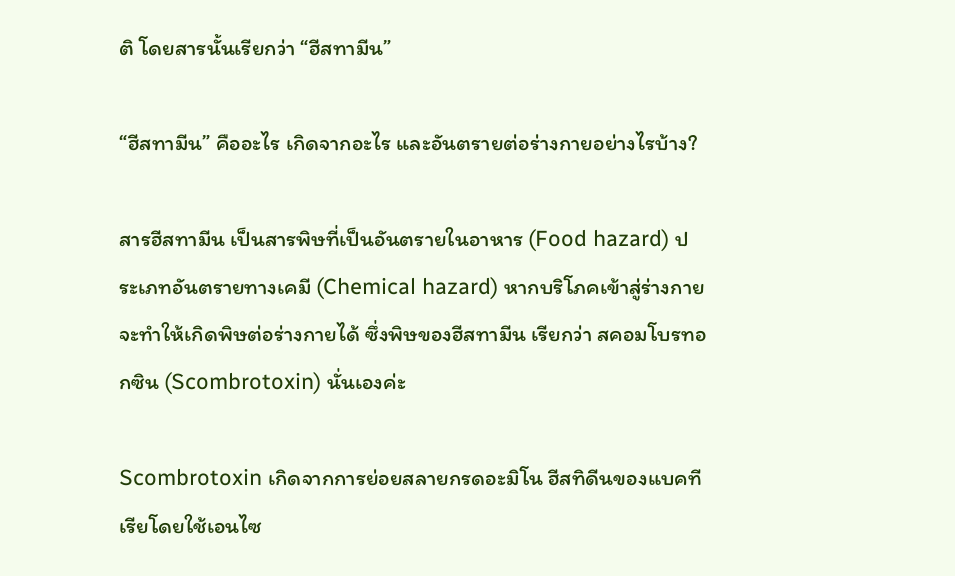ติ โดยสารนั้นเรียกว่า “ฮีสทามีน”

“ฮีสทามีน” คืออะไร เกิดจากอะไร และอันตรายต่อร่างกายอย่างไรบ้าง?

สารฮีสทามีน เป็นสารพิษที่เป็นอันตรายในอาหาร (Food hazard) ประเภทอันตรายทางเคมี (Chemical hazard) หากบริโภคเข้าสู่ร่างกายจะทําให้เกิดพิษต่อร่างกายได้ ซึ่งพิษของฮีสทามีน เรียกว่า สคอมโบรทอกซิน (Scombrotoxin) นั่นเองค่ะ

Scombrotoxin เกิดจากการย่อยสลายกรดอะมิโน ฮีสทิดีนของแบคทีเรียโดยใช้เอนไซ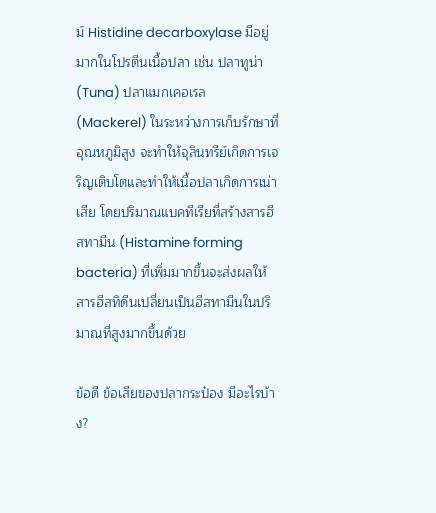ม์ Histidine decarboxylase มีอยู่มากในโปรตีนเนื้อปลา เช่น ปลาทูน่า (Tuna) ปลาแมกเคอเรล (Mackerel) ในระหว่างการเก็บรักษาที่อุณหภูมิสูง จะทําให้จุลินทรีย์เกิดการเจริญเติบโตและทําให้เนื้อปลาเกิดการเน่าเสีย โดยปริมาณแบคทีเรียที่สร้างสารฮีสทามีน (Histamine forming bacteria) ที่เพิ่มมากขึ้นจะส่งผลให้สารฮีสทิดีนเปลี่ยนเป็นฮีสทามีนในปริมาณที่สูงมากขึ้นด้วย

ข้อดี ข้อเสียของปลากระป๋อง มีอะไรบ้าง?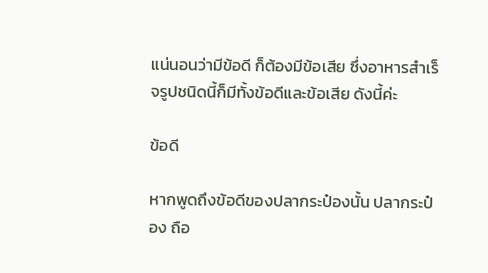แน่นอนว่ามีข้อดี ก็ต้องมีข้อเสีย ซึ่งอาหารสำเร็จรูปชนิดนี้ก็มีทั้งข้อดีและข้อเสีย ดังนี้ค่ะ

ข้อดี

หากพูดถึงข้อดีของปลากระป๋องนั้น ปลากระป๋อง ถือ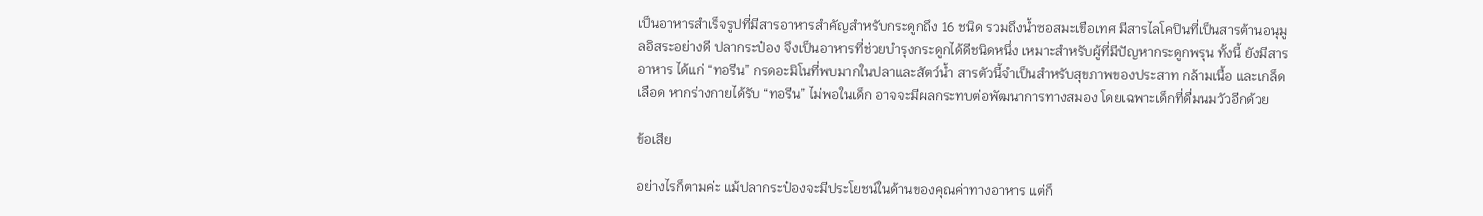เป็นอาหารสำเร็จรูปที่มีสารอาหารสำคัญสำหรับกระดูกถึง 16 ชนิด รวมถึงน้ำซอสมะเขือเทศ มีสารไลโคปินที่เป็นสารต้านอนุมูลอิสระอย่างดี ปลากระป๋อง จึงเป็นอาหารที่ช่วยบำรุงกระดูกได้ดีชนิดหนึ่ง เหมาะสำหรับผู้ที่มีปัญหากระดูกพรุน ทั้งนี้ ยังมีสารอาหาร ได้แก่ “ทอรีน” กรดอะมิโนที่พบมากในปลาและสัตว์น้ำ สารตัวนี้จำเป็นสำหรับสุขภาพของประสาท กล้ามเนื้อ และเกล็ดเลือด หากร่างกายได้รับ “ทอรีน” ไม่พอในเด็ก อาจจะมีผลกระทบต่อพัฒนาการทางสมอง โดยเฉพาะเด็กที่ดื่มนมวัวอีกด้วย

ข้อเสีย

อย่างไรก็ตามค่ะ แม้ปลากระป๋องจะมีประโยชน์ในด้านของคุณค่าทางอาหาร แต่ก็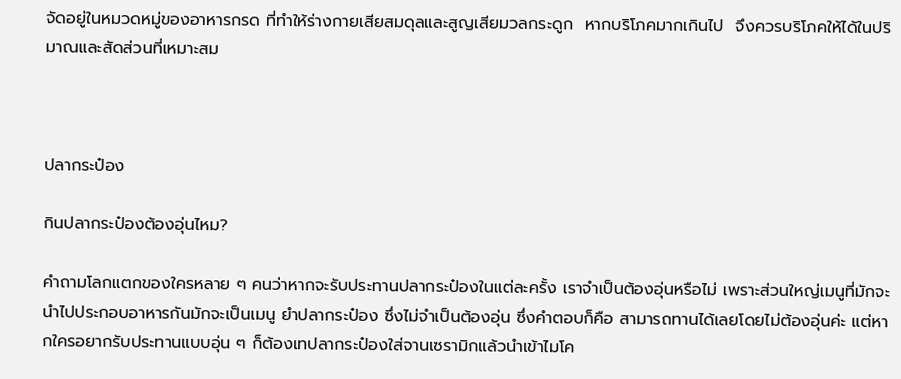จัดอยู่ในหมวดหมู่ของอาหารกรด ที่ทำให้ร่างกายเสียสมดุลและสูญเสียมวลกระดูก  หากบริโภคมากเกินไป  จึงควรบริโภคให้ได้ในปริมาณและสัดส่วนที่เหมาะสม



ปลากระป๋อง

กินปลากระป๋องต้องอุ่นไหม?

คำถามโลกแตกของใครหลาย ๆ คนว่าหากจะรับประทานปลากระป๋องในแต่ละครั้ง เราจำเป็นต้องอุ่นหรือไม่ เพราะส่วนใหญ่เมนูที่มักจะนำไปประกอบอาหารกันมักจะเป็นเมนู ยำปลากระป๋อง ซึ่งไม่จำเป็นต้องอุ่น ซึ่งคำตอบก็คือ สามารถทานได้เลยโดยไม่ต้องอุ่นค่ะ แต่หากใครอยากรับประทานแบบอุ่น ๆ ก็ต้องเทปลากระป๋องใส่จานเซรามิกแล้วนำเข้าไมโค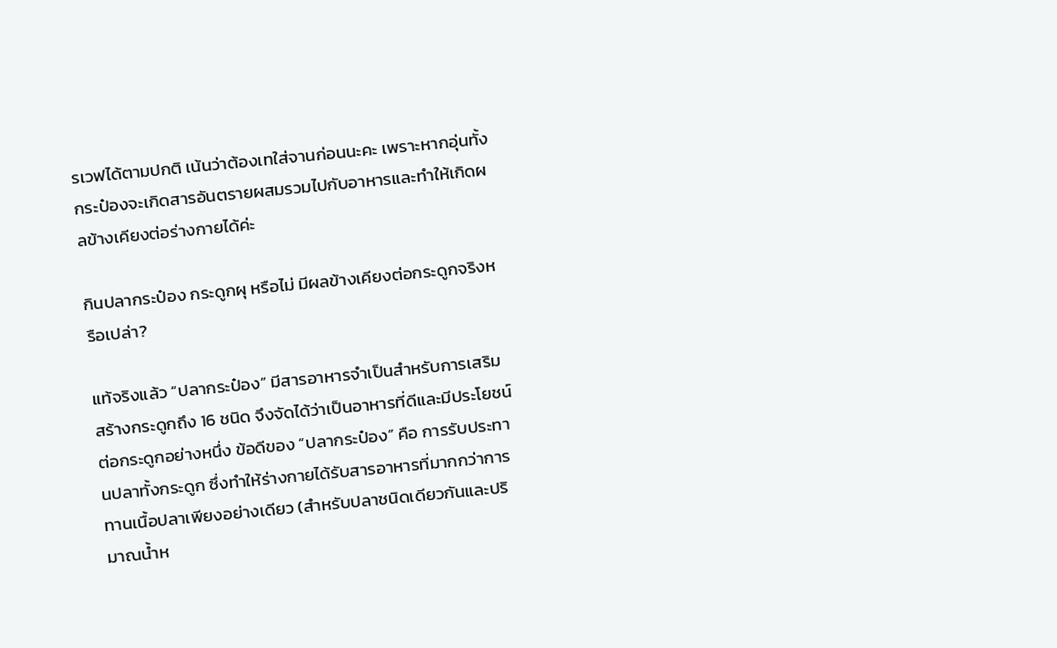รเวฟได้ตามปกติ เน้นว่าต้องเทใส่จานก่อนนะคะ เพราะหากอุ่นทั้งกระป๋องจะเกิดสารอันตรายผสมรวมไปกับอาหารและทำให้เกิดผลข้างเคียงต่อร่างกายได้ค่ะ

กินปลากระป๋อง กระดูกผุ หรือไม่ มีผลข้างเคียงต่อกระดูกจริงหรือเปล่า?

แท้จริงแล้ว “ปลากระป๋อง” มีสารอาหารจำเป็นสำหรับการเสริมสร้างกระดูกถึง 16 ชนิด จึงจัดได้ว่าเป็นอาหารที่ดีและมีประโยชน์ต่อกระดูกอย่างหนึ่ง ข้อดีของ “ปลากระป๋อง” คือ การรับประทานปลาทั้งกระดูก ซึ่งทำให้ร่างกายได้รับสารอาหารที่มากกว่าการทานเนื้อปลาเพียงอย่างเดียว (สำหรับปลาชนิดเดียวกันและปริมาณน้ำห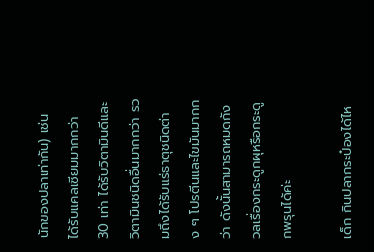นักของปลาเท่ากัน) เช่น ได้รับแคลเซียมมากกว่า 30 เท่า ได้รับวิตามินดีและวิตามินชนิดอื่นมากกว่า รวมถึงได้รับแร่ธาตุชนิดต่าง ๆ โปรตีนและไขมันมากกว่า ดังนั้นสามารถหมดกังวลเรื่องกระดูกผุหรือกระดูกพรุนได้ค่ะ

เด็ก กินปลากระป๋องได้ไห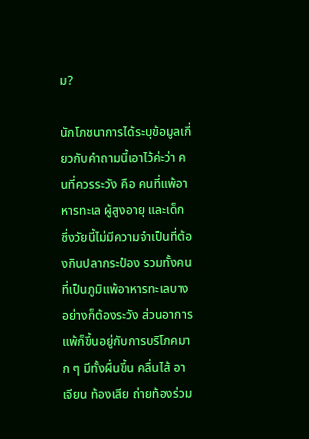ม?

นักโภชนาการได้ระบุข้อมูลเกี่ยวกับคำถามนี้เอาไว้ค่ะว่า คนที่ควรระวัง คือ คนที่แพ้อาหารทะเล ผู้สูงอายุ และเด็ก ซึ่งวัยนี้ไม่มีความจำเป็นที่ต้องกินปลากระป๋อง รวมทั้งคนที่เป็นภูมิแพ้อาหารทะเลบางอย่างก็ต้องระวัง ส่วนอาการแพ้ก็ขึ้นอยู่กับการบริโภคมาก ๆ มีทั้งผื่นขึ้น คลื่นไส้ อาเจียน ท้องเสีย ถ่ายท้องร่วม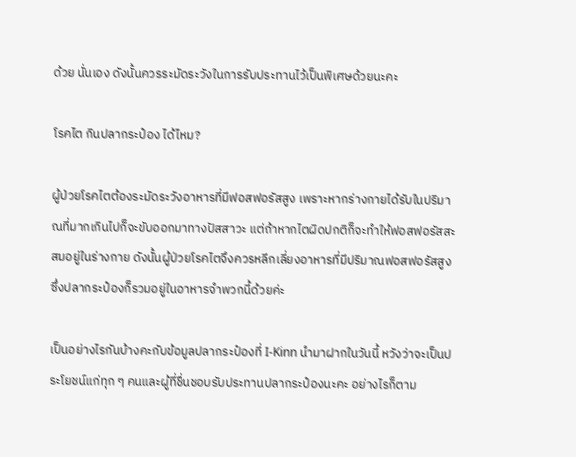ด้วย นั่นเอง ดังนั้นควรระมัดระวังในการรับประทานไว้เป็นพิเศษด้วยนะคะ

โรคไต กินปลากระป๋อง ได้ไหม?

ผู้ป่วยโรคไตต้องระมัดระวังอาหารที่มีฟอสฟอรัสสูง เพราะหากร่างกายได้รับในปริมาณที่มากเกินไปก็จะขับออกมาทางปัสสาวะ แต่ถ้าหากไตผิดปกติก็จะทำให้ฟอสฟอรัสสะสมอยู่ในร่างกาย ดังนั้นผู้ป่วยโรคไตจึงควรหลีกเลี่ยงอาหารที่มีปริมาณฟอสฟอรัสสูง ซึ่งปลากระป๋องก็รวมอยู่ในอาหารจำพวกนี้ด้วยค่ะ

เป็นอย่างไรกันบ้างคะกับข้อมูลปลากระป๋องที่ I-Kinn นำมาฝากในวันนี้ หวังว่าจะเป็นประโยชน์แก่ทุก ๆ คนและผู้ที่ชื่นชอบรับประทานปลากระป๋องนะคะ อย่างไรก็ตาม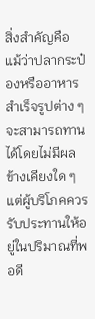สิ่งสำคัญคือ แม้ว่าปลากระป๋องหรืออาหารสำเร็จรูปต่าง ๆ จะสามารถทานได้โดยไม่มีผลข้างเคียงใด ๆ แต่ผู้บริโภคควรรับประทานให้อยู่ในปริมาณที่พอดี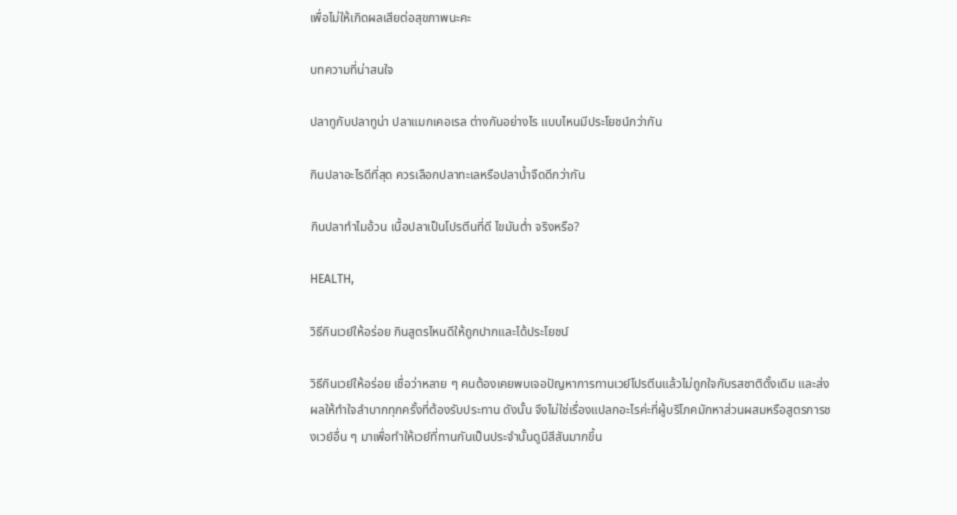เพื่อไม่ให้เกิดผลเสียต่อสุขภาพนะคะ

บทความที่น่าสนใจ

ปลาทูกับปลาทูน่า ปลาแมกเคอเรล ต่างกันอย่างไร แบบไหนมีประโยชน์กว่ากัน

กินปลาอะไรดีที่สุด ควรเลือกปลาทะเลหรือปลาน้ำจืดดีกว่ากัน

กินปลาทำไมอ้วน เนื้อปลาเป็นโปรตีนที่ดี ไขมันต่ำ จริงหรือ?

HEALTH,

วิธีกินเวย์ให้อร่อย กินสูตรไหนดีให้ถูกปากและได้ประโยชน์

วิธีกินเวย์ให้อร่อย เชื่อว่าหลาย ๆ คนต้องเคยพบเจอปัญหาการทานเวย์โปรตีนแล้วไม่ถูกใจกับรสชาติดั้งเดิม และส่งผลให้ทำใจลำบากทุกครั้งที่ต้องรับประทาน ดังนั้น จึงไม่ใช่เรื่องแปลกอะไรค่ะที่ผู้บริโภคมักหาส่วนผสมหรือสูตรการชงเวย์อื่น ๆ มาเพื่อทำให้เวย์ที่ทานกันเป็นประจำนั้นดูมีสีสันมากขึ้น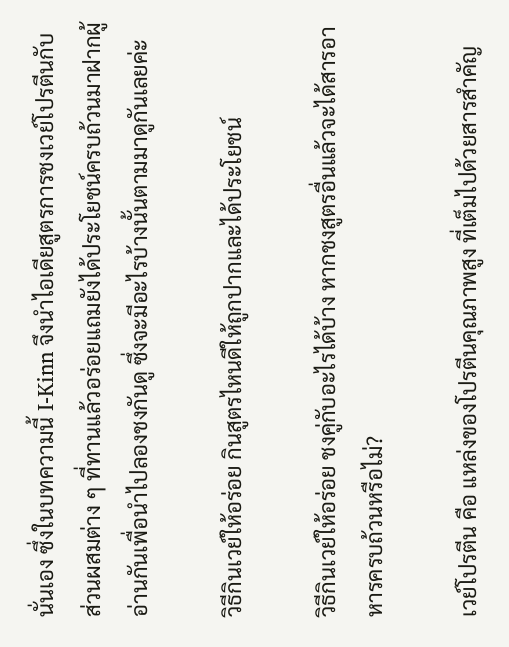นั่นเอง ซึ่งในบทความนี้ I-Kinn จึงนำไอเดียสูตรการชงเวย์โปรตีนกับส่วนผสมต่าง ๆ ที่ทานแล้วอร่อยแถมยังได้ประโยชน์ครบถ้วนมาฝากผู้อ่านกันเพื่อนำไปลองชงกันดู ซึ่งจะมีอะไรบ้างนั้นตามมาดูกันเลยค่ะ

วิธีกินเวย์ให้อร่อย กินสูตรไหนดีให้ถูกปากและได้ประโยชน์

วิธีกินเวย์ให้อร่อย ชงคู่กับอะไรได้บ้าง หากชงสูตรอื่นแล้วจะได้สารอาหารครบถ้วนหรือไม่?

เวย์โปรตีน คือ แหล่งของโปรตีนคุณภาพสูง ที่เต็มไปด้วยสารสำคัญ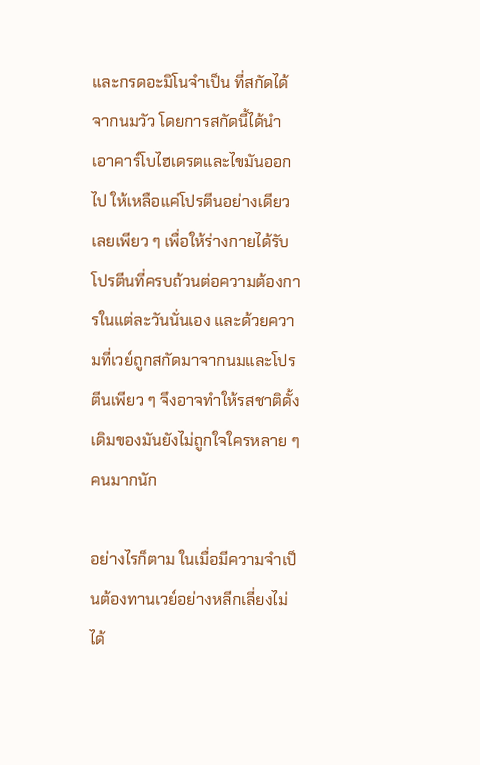และกรดอะมิโนจำเป็น ที่สกัดได้จากนมวัว โดยการสกัดนี้ได้นำเอาคาร์โบไฮเดรตและไขมันออกไป ให้เหลือแค่โปรตีนอย่างเดียวเลยเพียว ๆ เพื่อให้ร่างกายได้รับโปรตีนที่ครบถ้วนต่อความต้องการในแต่ละวันนั่นเอง และด้วยความที่เวย์ถูกสกัดมาจากนมและโปรตีนเพียว ๆ จึงอาจทำให้รสชาติดั้งเดิมของมันยังไม่ถูกใจใครหลาย ๆ คนมากนัก

อย่างไรก็ตาม ในเมื่อมีความจำเป็นต้องทานเวย์อย่างหลีกเลี่ยงไม่ได้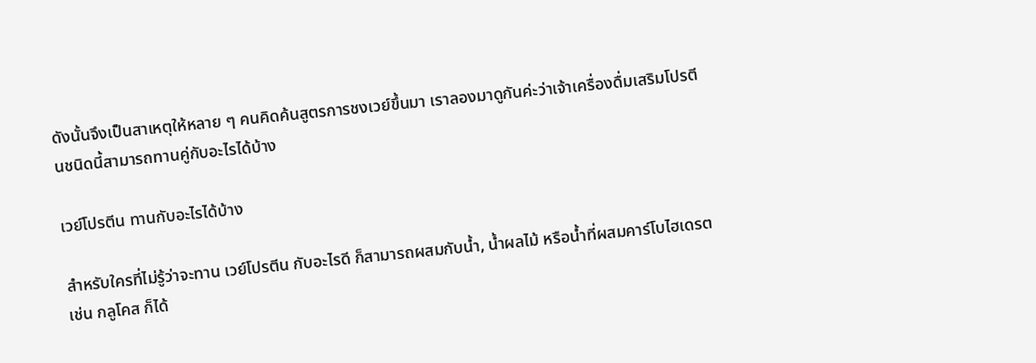ดังนั้นจึงเป็นสาเหตุให้หลาย ๆ คนคิดค้นสูตรการชงเวย์ขึ้นมา เราลองมาดูกันค่ะว่าเจ้าเครื่องดื่มเสริมโปรตีนชนิดนี้สามารถทานคู่กับอะไรได้บ้าง

เวย์โปรตีน ทานกับอะไรได้บ้าง

สำหรับใครที่ไม่รู้ว่าจะทาน เวย์โปรตีน กับอะไรดี ก็สามารถผสมกับน้ำ, น้ำผลไม้ หรือน้ำที่ผสมคาร์โบไฮเดรต เช่น กลูโคส ก็ได้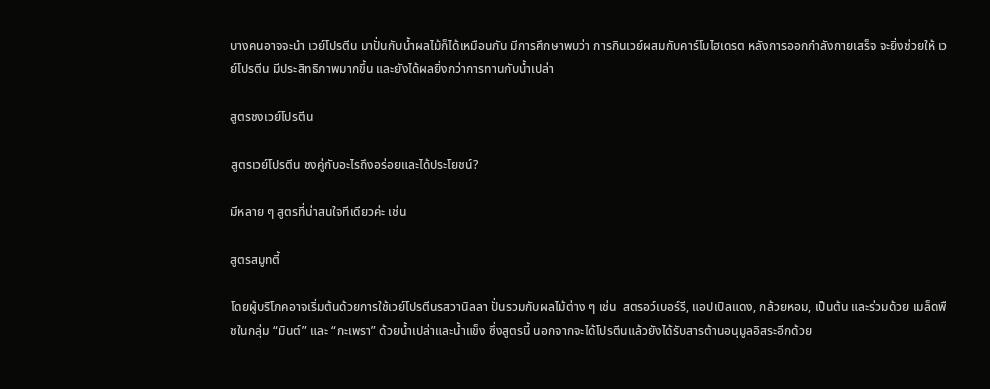บางคนอาจจะนำ เวย์โปรตีน มาปั่นกับน้ำผลไม้ก็ได้เหมือนกัน มีการศึกษาพบว่า การกินเวย์ผสมกับคาร์โบไฮเดรต หลังการออกกำลังกายเสร็จ จะยิ่งช่วยให้ เวย์โปรตีน มีประสิทธิภาพมากขึ้น และยังได้ผลยิ่งกว่าการทานกับน้ำเปล่า

สูตรชงเวย์โปรตีน

สูตรเวย์โปรตีน ชงคู่กับอะไรถึงอร่อยและได้ประโยชน์?

มีหลาย ๆ สูตรที่น่าสนใจทีเดียวค่ะ เช่น

สูตรสมูทตี้

โดยผู้บริโภคอาจเริ่มต้นด้วยการใช้เวย์โปรตีนรสวานิลลา ปั่นรวมกับผลไม้ต่าง ๆ เช่น  สตรอว์เบอร์รี, แอปเปิลแดง, กล้วยหอม, เป็นต้น และร่วมด้วย เมล็ดพืชในกลุ่ม “มินต์” และ “กะเพรา” ด้วยน้ำเปล่าและน้ำแข็ง ซึ่งสูตรนี้ นอกจากจะได้โปรตีนแล้วยังได้รับสารต้านอนุมูลอิสระอีกด้วย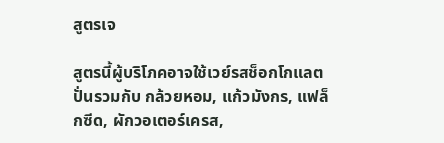สูตรเจ

สูตรนี้ผู้บริโภคอาจใช้เวย์รสช็อกโกแลต ปั่นรวมกับ กล้วยหอม, แก้วมังกร, แฟล็กซีด, ผักวอเตอร์เครส,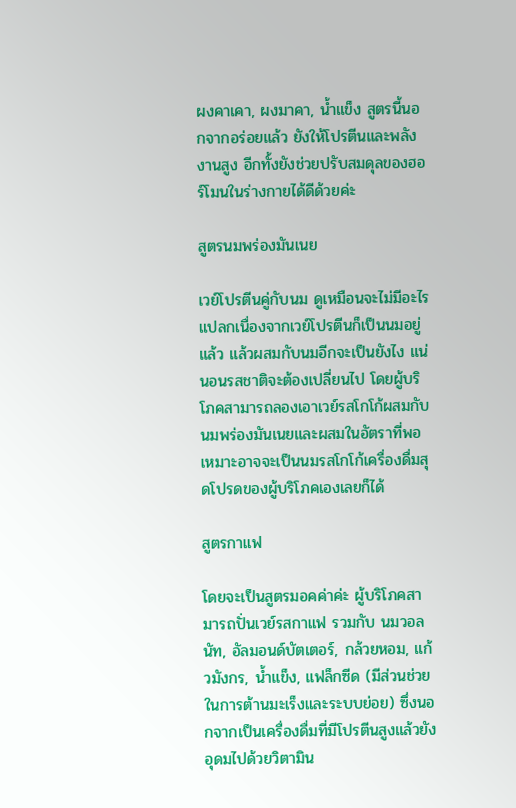ผงคาเคา, ผงมาคา, น้ำแข็ง สูตรนี้นอกจากอร่อยแล้ว ยังให้โปรตีนและพลังงานสูง อีกทั้งยังช่วยปรับสมดุลของฮอร์โมนในร่างกายได้ดีด้วยค่ะ

สูตรนมพร่องมันเนย

เวย์โปรตีนคู่กับนม ดูเหมือนจะไม่มีอะไรแปลกเนื่องจากเวย์โปรตีนก็เป็นนมอยู่แล้ว แล้วผสมกับนมอีกจะเป็นยังไง แน่นอนรสชาติจะต้องเปลี่ยนไป โดยผู้บริโภคสามารถลองเอาเวย์รสโกโก้ผสมกับนมพร่องมันเนยและผสมในอัตราที่พอเหมาะอาจจะเป็นนมรสโกโก้เครื่องดื่มสุดโปรดของผู้บริโภคเองเลยก็ได้

สูตรกาแฟ

โดยจะเป็นสูตรมอคค่าค่ะ ผู้บริโภคสามารถปั่นเวย์รสกาแฟ รวมกับ นมวอลนัท, อัลมอนด์บัตเตอร์, กล้วยหอม, แก้วมังกร, น้ำแข็ง, แฟล็กซีด (มีส่วนช่วยในการต้านมะเร็งและระบบย่อย) ซึ่งนอกจากเป็นเครื่องดื่มที่มีโปรตีนสูงแล้วยังอุดมไปด้วยวิตามิน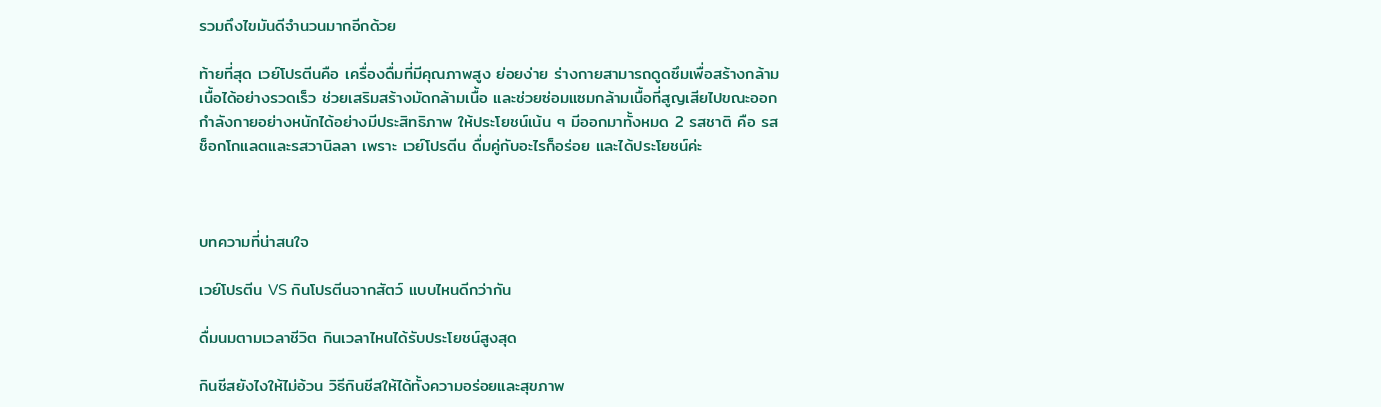รวมถึงไขมันดีจำนวนมากอีกด้วย

ท้ายที่สุด เวย์โปรตีนคือ เครื่องดื่มที่มีคุณภาพสูง ย่อยง่าย ร่างกายสามารถดูดซึมเพื่อสร้างกล้ามเนื้อได้อย่างรวดเร็ว ช่วยเสริมสร้างมัดกล้ามเนื้อ และช่วยซ่อมแซมกล้ามเนื้อที่สูญเสียไปขณะออกกำลังกายอย่างหนักได้อย่างมีประสิทธิภาพ ให้ประโยชน์เน้น ๆ มีออกมาทั้งหมด 2 รสชาติ คือ รสช็อกโกแลตและรสวานิลลา เพราะ เวย์โปรตีน ดื่มคู่กับอะไรก็อร่อย และได้ประโยชน์ค่ะ



บทความที่น่าสนใจ

เวย์โปรตีน VS กินโปรตีนจากสัตว์ แบบไหนดีกว่ากัน

ดื่มนมตามเวลาชีวิต กินเวลาไหนได้รับประโยชน์สูงสุด

กินชีสยังไงให้ไม่อ้วน วิธีกินชีสให้ได้ทั้งความอร่อยและสุขภาพ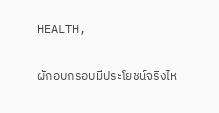HEALTH,

ผักอบกรอบมีประโยชน์จริงไห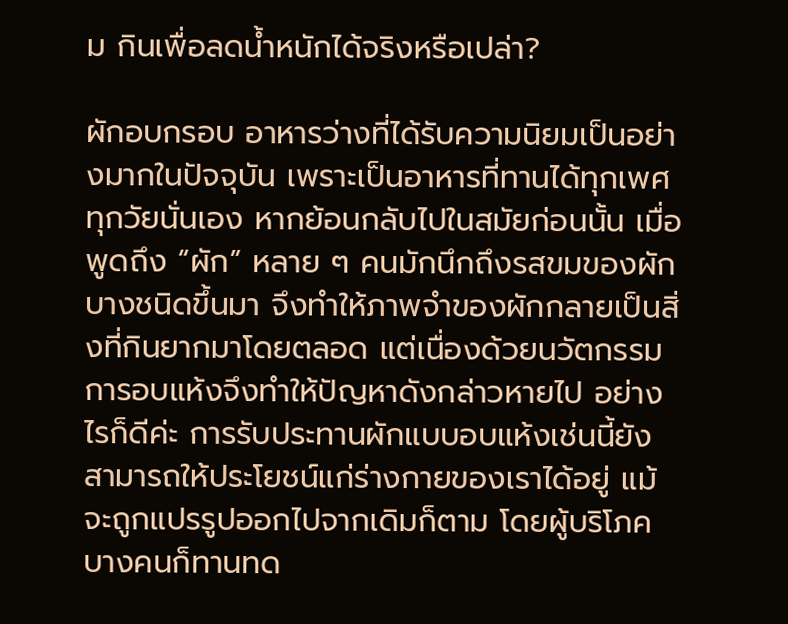ม กินเพื่อลดน้ำหนักได้จริงหรือเปล่า?

ผักอบกรอบ อาหารว่างที่ได้รับความนิยมเป็นอย่างมากในปัจจุบัน เพราะเป็นอาหารที่ทานได้ทุกเพศทุกวัยนั่นเอง หากย้อนกลับไปในสมัยก่อนนั้น เมื่อพูดถึง “ผัก” หลาย ๆ คนมักนึกถึงรสขมของผักบางชนิดขึ้นมา จึงทำให้ภาพจำของผักกลายเป็นสิ่งที่กินยากมาโดยตลอด แต่เนื่องด้วยนวัตกรรมการอบแห้งจึงทำให้ปัญหาดังกล่าวหายไป อย่างไรก็ดีค่ะ การรับประทานผักแบบอบแห้งเช่นนี้ยังสามารถให้ประโยชน์แก่ร่างกายของเราได้อยู่ แม้จะถูกแปรรูปออกไปจากเดิมก็ตาม โดยผู้บริโภคบางคนก็ทานทด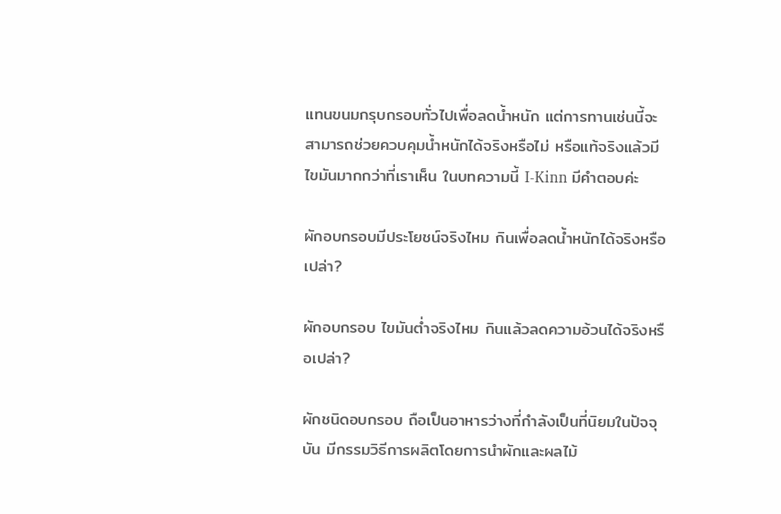แทนขนมกรุบกรอบทั่วไปเพื่อลดน้ำหนัก แต่การทานเช่นนี้จะสามารถช่วยควบคุมน้ำหนักได้จริงหรือไม่ หรือแท้จริงแล้วมีไขมันมากกว่าที่เราเห็น ในบทความนี้ I-Kinn มีคำตอบค่ะ

ผักอบกรอบมีประโยชน์จริงไหม กินเพื่อลดน้ำหนักได้จริงหรือเปล่า?

ผักอบกรอบ ไขมันต่ำจริงไหม กินแล้วลดความอ้วนได้จริงหรือเปล่า?

ผักชนิดอบกรอบ ถือเป็นอาหารว่างที่กำลังเป็นที่นิยมในปัจจุบัน มีกรรมวิธีการผลิตโดยการนำผักและผลไม้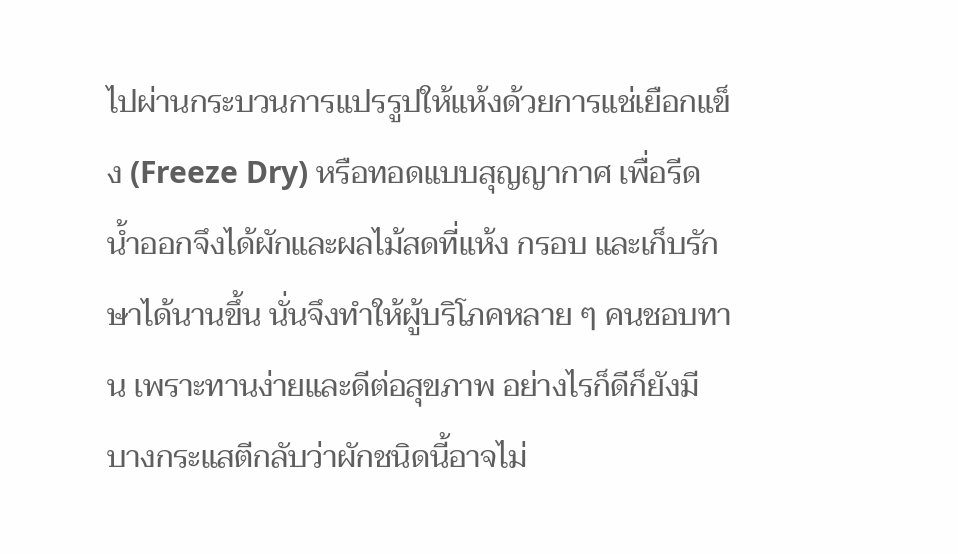ไปผ่านกระบวนการแปรรูปให้แห้งด้วยการแช่เยือกแข็ง (Freeze Dry) หรือทอดแบบสุญญากาศ เพื่อรีดน้ำออกจึงได้ผักและผลไม้สดที่แห้ง กรอบ และเก็บรักษาได้นานขึ้น นั่นจึงทำให้ผู้บริโภคหลาย ๆ คนชอบทาน เพราะทานง่ายและดีต่อสุขภาพ อย่างไรก็ดีก็ยังมีบางกระแสตีกลับว่าผักชนิดนี้อาจไม่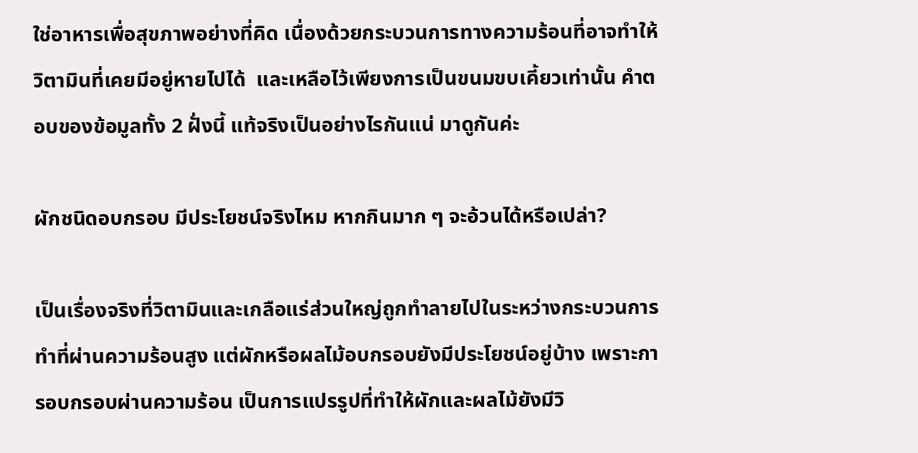ใช่อาหารเพื่อสุขภาพอย่างที่คิด เนื่องด้วยกระบวนการทางความร้อนที่อาจทำให้วิตามินที่เคยมีอยู่หายไปได้  และเหลือไว้เพียงการเป็นขนมขบเคี้ยวเท่านั้น คำตอบของข้อมูลทั้ง 2 ฝั่งนี้ แท้จริงเป็นอย่างไรกันแน่ มาดูกันค่ะ

ผักชนิดอบกรอบ มีประโยชน์จริงไหม หากกินมาก ๆ จะอ้วนได้หรือเปล่า?

เป็นเรื่องจริงที่วิตามินและเกลือแร่ส่วนใหญ่ถูกทำลายไปในระหว่างกระบวนการทำที่ผ่านความร้อนสูง แต่ผักหรือผลไม้อบกรอบยังมีประโยชน์อยู่บ้าง เพราะการอบกรอบผ่านความร้อน เป็นการแปรรูปที่ทำให้ผักและผลไม้ยังมีวิ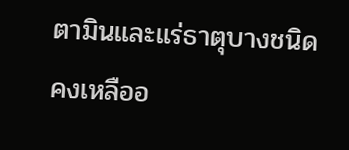ตามินและแร่ธาตุบางชนิดคงเหลืออ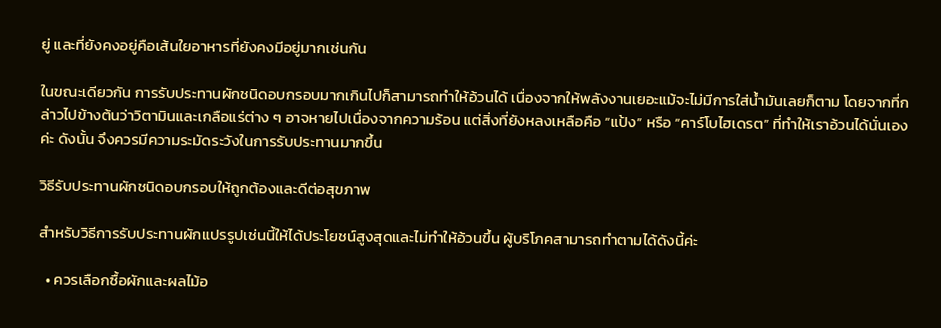ยู่ และที่ยังคงอยู่คือเส้นใยอาหารที่ยังคงมีอยู่มากเช่นกัน

ในขณะเดียวกัน การรับประทานผักชนิดอบกรอบมากเกินไปก็สามารถทำให้อ้วนได้ เนื่องจากให้พลังงานเยอะแม้จะไม่มีการใส่น้ำมันเลยก็ตาม โดยจากที่กล่าวไปข้างต้นว่าวิตามินและเกลือแร่ต่าง ๆ อาจหายไปเนื่องจากความร้อน แต่สิ่งที่ยังหลงเหลือคือ “แป้ง” หรือ “คาร์โบไฮเดรต” ที่ทำให้เราอ้วนได้นั่นเองค่ะ ดังนั้น จึงควรมีความระมัดระวังในการรับประทานมากขึ้น

วิธีรับประทานผักชนิดอบกรอบให้ถูกต้องและดีต่อสุขภาพ

สำหรับวิธีการรับประทานผักแปรรูปเช่นนี้ให้ได้ประโยชน์สูงสุดและไม่ทำให้อ้วนขึ้น ผู้บริโภคสามารถทำตามได้ดังนี้ค่ะ

  • ควรเลือกซื้อผักและผลไม้อ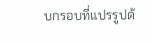บกรอบที่แปรรูปด้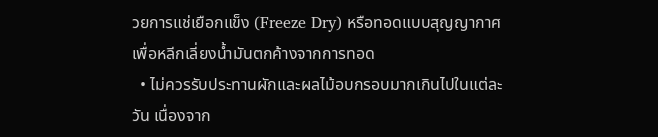วยการแช่เยือกแข็ง (Freeze Dry) หรือทอดแบบสุญญากาศ เพื่อหลีกเลี่ยงน้ำมันตกค้างจากการทอด
  • ไม่ควรรับประทานผักและผลไม้อบกรอบมากเกินไปในแต่ละวัน เนื่องจาก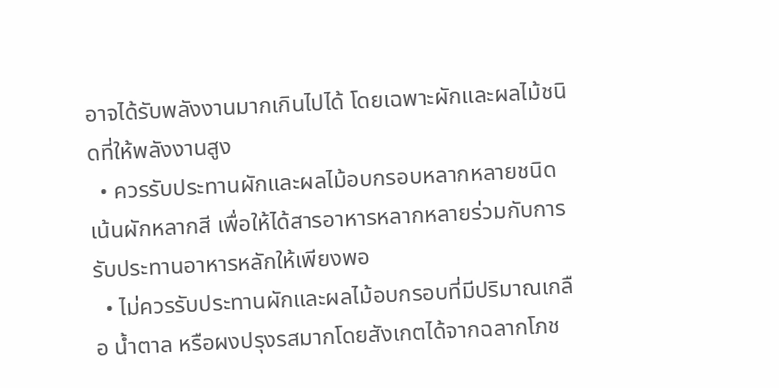อาจได้รับพลังงานมากเกินไปได้ โดยเฉพาะผักและผลไม้ชนิดที่ให้พลังงานสูง
  • ควรรับประทานผักและผลไม้อบกรอบหลากหลายชนิด เน้นผักหลากสี เพื่อให้ได้สารอาหารหลากหลายร่วมกับการรับประทานอาหารหลักให้เพียงพอ
  • ไม่ควรรับประทานผักและผลไม้อบกรอบที่มีปริมาณเกลือ น้ำตาล หรือผงปรุงรสมากโดยสังเกตได้จากฉลากโภช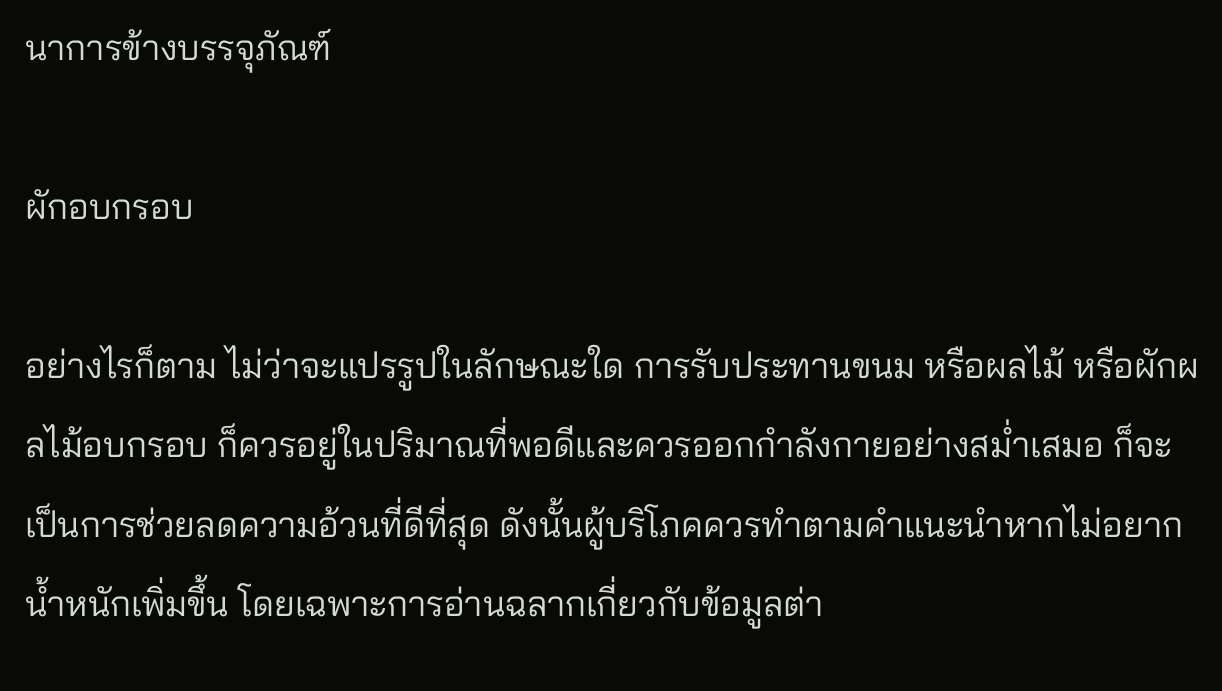นาการข้างบรรจุภัณฑ์

ผักอบกรอบ

อย่างไรก็ตาม ไม่ว่าจะแปรรูปในลักษณะใด การรับประทานขนม หรือผลไม้ หรือผักผลไม้อบกรอบ ก็ควรอยู่ในปริมาณที่พอดีและควรออกกำลังกายอย่างสม่ำเสมอ ก็จะเป็นการช่วยลดความอ้วนที่ดีที่สุด ดังนั้นผู้บริโภคควรทำตามคำแนะนำหากไม่อยากน้ำหนักเพิ่มขึ้น โดยเฉพาะการอ่านฉลากเกี่ยวกับข้อมูลต่า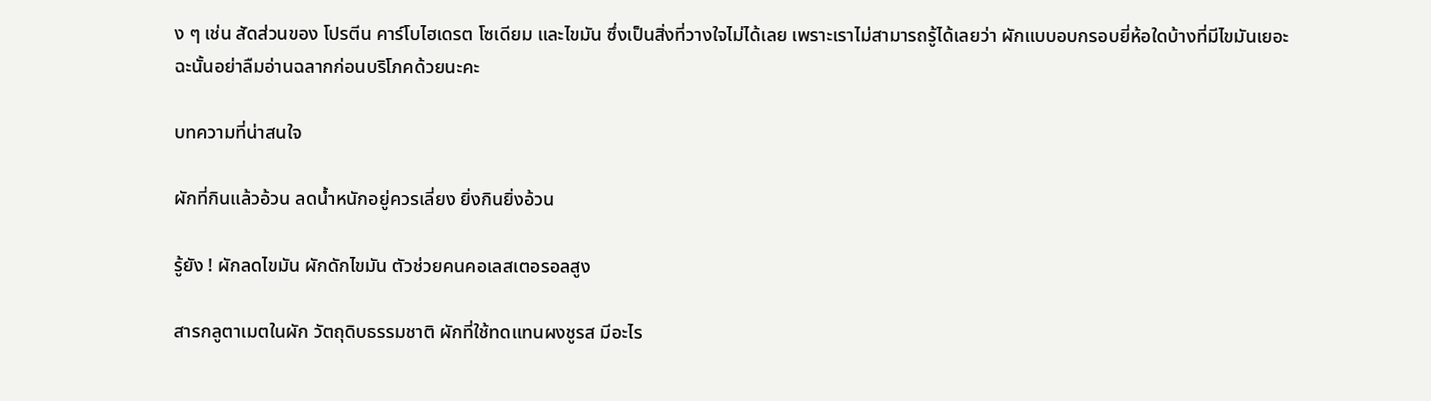ง ๆ เช่น สัดส่วนของ โปรตีน คาร์โบไฮเดรต โซเดียม และไขมัน ซึ่งเป็นสิ่งที่วางใจไม่ได้เลย เพราะเราไม่สามารถรู้ได้เลยว่า ผักแบบอบกรอบยี่ห้อใดบ้างที่มีไขมันเยอะ ฉะนั้นอย่าลืมอ่านฉลากก่อนบริโภคด้วยนะคะ

บทความที่น่าสนใจ

ผักที่กินแล้วอ้วน ลดน้ำหนักอยู่ควรเลี่ยง ยิ่งกินยิ่งอ้วน

รู้ยัง ! ผักลดไขมัน ผักดักไขมัน ตัวช่วยคนคอเลสเตอรอลสูง

สารกลูตาเมตในผัก วัตถุดิบธรรมชาติ ผักที่ใช้ทดแทนผงชูรส มีอะไร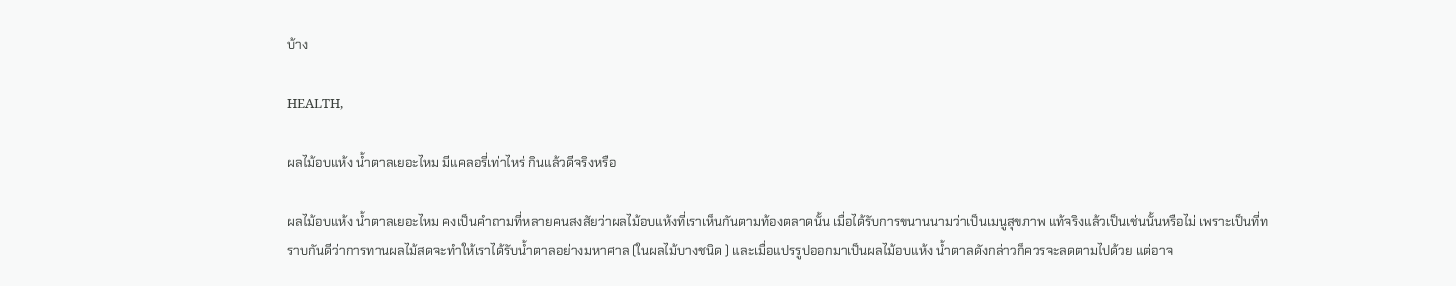บ้าง

HEALTH,

ผลไม้อบแห้ง น้ำตาลเยอะไหม มีแคลอรี่เท่าไหร่ กินแล้วดีจริงหรือ

ผลไม้อบแห้ง น้ำตาลเยอะไหม คงเป็นคำถามที่หลายคนสงสัยว่าผลไม้อบแห้งที่เราเห็นกันตามท้องตลาดนั้น เมื่อได้รับการขนานนามว่าเป็นเมนูสุขภาพ แท้จริงแล้วเป็นเช่นนั้นหรือไม่ เพราะเป็นที่ทราบกันดีว่าการทานผลไม้สดจะทำให้เราได้รับน้ำตาลอย่างมหาศาล (ในผลไม้บางชนิด ) และเมื่อแปรรูปออกมาเป็นผลไม้อบแห้ง น้ำตาลดังกล่าวก็ควรจะลดตามไปด้วย แต่อาจ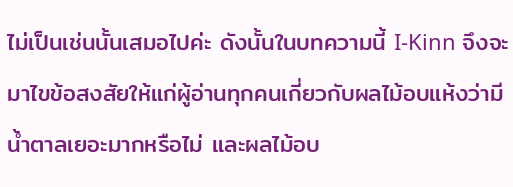ไม่เป็นเช่นนั้นเสมอไปค่ะ ดังนั้นในบทความนี้ I-Kinn จึงจะมาไขข้อสงสัยให้แก่ผู้อ่านทุกคนเกี่ยวกับผลไม้อบแห้งว่ามีน้ำตาลเยอะมากหรือไม่ และผลไม้อบ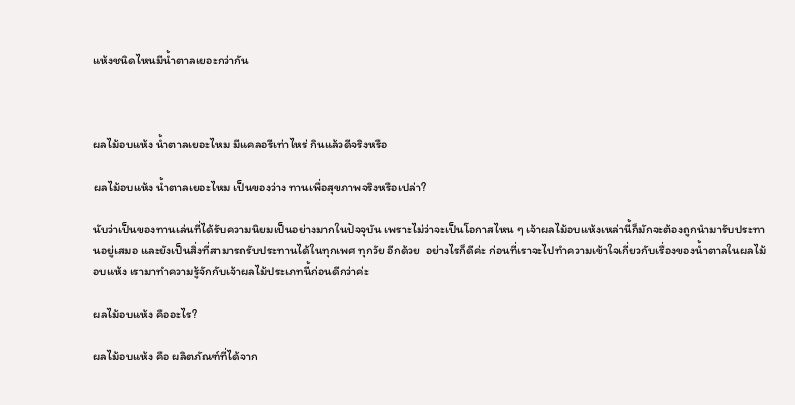แห้งชนิดไหนมีน้ำตาลเยอะกว่ากัน



ผลไม้อบแห้ง น้ำตาลเยอะไหม มีแคลอรีเท่าไหร่ กินแล้วดีจริงหรือ

ผลไม้อบแห้ง น้ำตาลเยอะไหม เป็นของว่าง ทานเพื่อสุขภาพจริงหรือเปล่า?

นับว่าเป็นของทานเล่นที่ได้รับความนิยมเป็นอย่างมากในปัจจุบัน เพราะไม่ว่าจะเป็นโอกาสไหน ๆ เจ้าผลไม้อบแห้งเหล่านี้ก็มักจะต้องถูกนำมารับประทานอยู่เสมอ และยังเป็นสิ่งที่สามารถรับประทานได้ในทุกเพศ ทุกวัย อีกด้วย  อย่างไรก็ดีค่ะ ก่อนที่เราจะไปทำความเข้าใจเกี่ยวกับเรื่องของน้ำตาลในผลไม้อบแห้ง เรามาทำความรู้จักกับเจ้าผลไม้ประเภทนี้ก่อนดีกว่าค่ะ

ผลไม้อบแห้ง คืออะไร?

ผลไม้อบแห้ง คือ ผลิตภัณฑ์ที่ได้จาก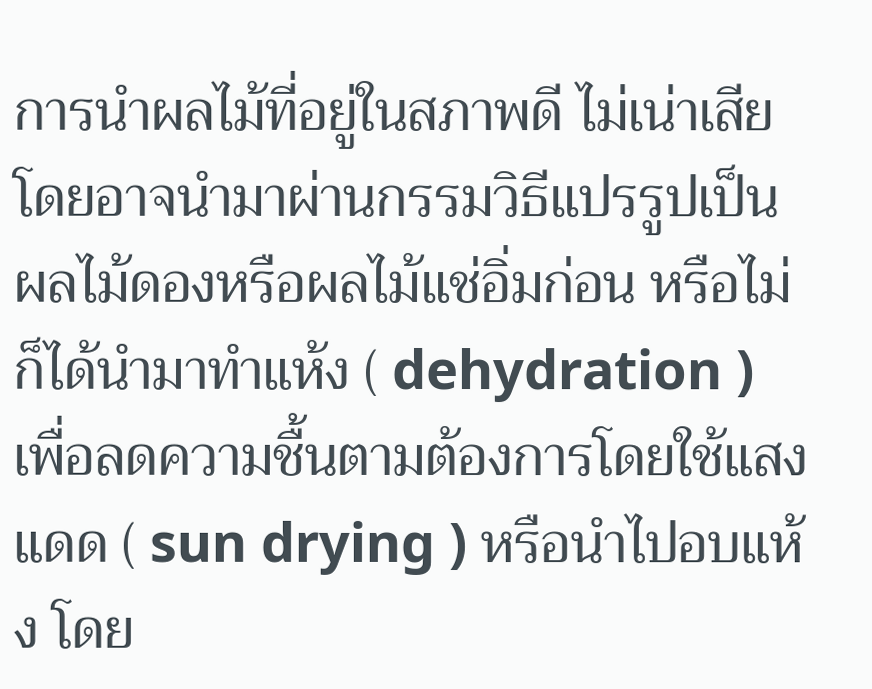การนำผลไม้ที่อยู่ในสภาพดี ไม่เน่าเสีย โดยอาจนำมาผ่านกรรมวิธีแปรรูปเป็น ผลไม้ดองหรือผลไม้แช่อิ่มก่อน หรือไม่ก็ได้นำมาทำแห้ง ( dehydration ) เพื่อลดความชื้นตามต้องการโดยใช้แสงแดด ( sun drying ) หรือนำไปอบแห้ง โดย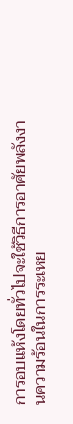การอบแห้งโดยทั่วไปจะใช้วิธีการอาศัยพลังงานความร้อนในการระเหย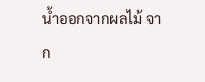น้ำออกจากผลไม้ จาก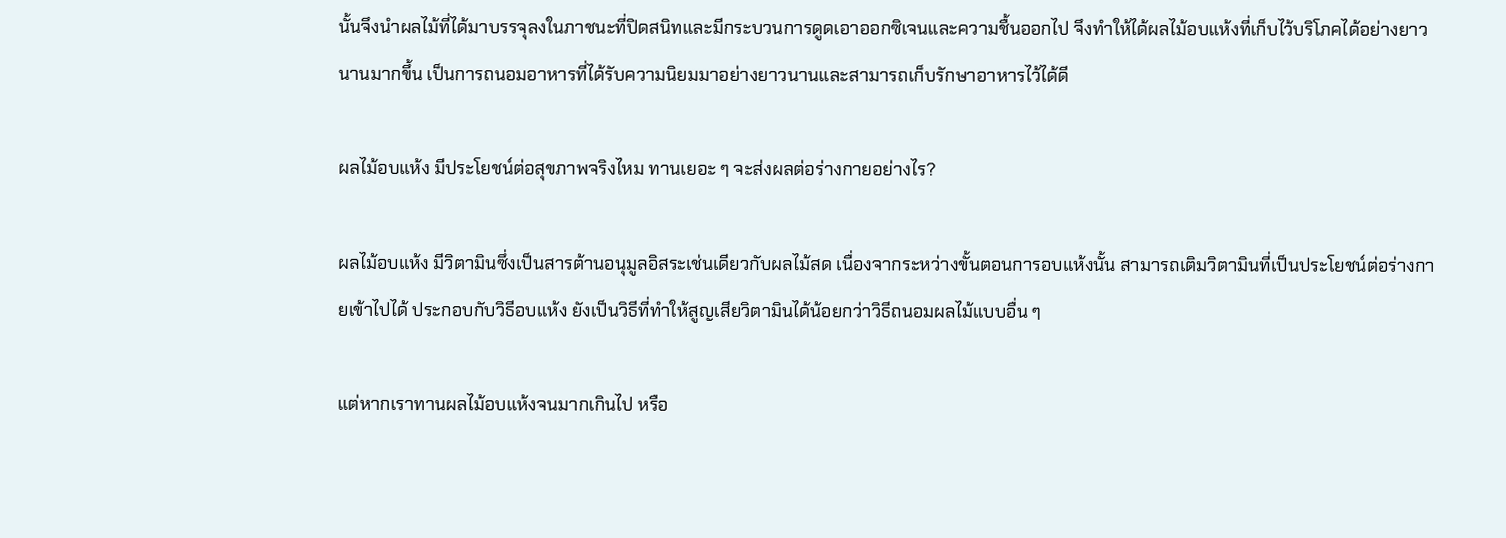นั้นจึงนำผลไม้ที่ได้มาบรรจุลงในภาชนะที่ปิดสนิทและมีกระบวนการดูดเอาออกซิเจนและความชื้นออกไป จึงทำให้ได้ผลไม้อบแห้งที่เก็บไว้บริโภคได้อย่างยาวนานมากขึ้น เป็นการถนอมอาหารที่ได้รับความนิยมมาอย่างยาวนานและสามารถเก็บรักษาอาหารไว้ได้ดี

ผลไม้อบแห้ง มีประโยชน์ต่อสุขภาพจริงไหม ทานเยอะ ๆ จะส่งผลต่อร่างกายอย่างไร?

ผลไม้อบแห้ง มีวิตามินซึ่งเป็นสารต้านอนุมูลอิสระเช่นเดียวกับผลไม้สด เนื่องจากระหว่างขั้นตอนการอบแห้งนั้น สามารถเติมวิตามินที่เป็นประโยชน์ต่อร่างกายเข้าไปได้ ประกอบกับวิธีอบแห้ง ยังเป็นวิธีที่ทำให้สูญเสียวิตามินได้น้อยกว่าวิธีถนอมผลไม้แบบอื่น ๆ

แต่หากเราทานผลไม้อบแห้งจนมากเกินไป หรือ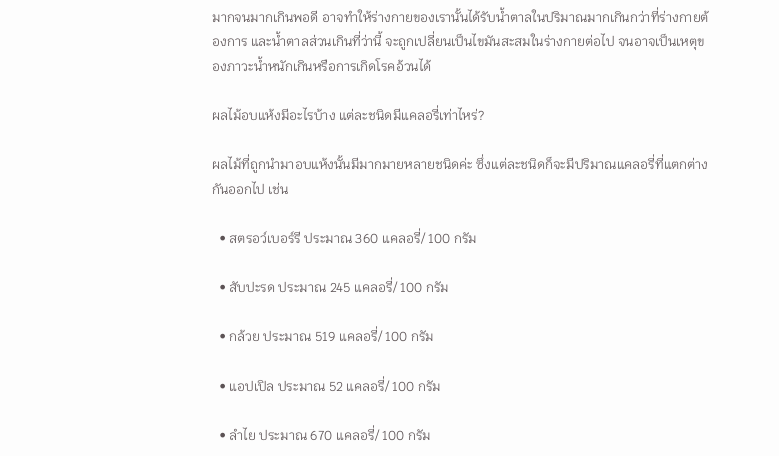มากจนมากเกินพอดี อาจทำให้ร่างกายของเรานั้นได้รับน้ำตาลในปริมาณมากเกินกว่าที่ร่างกายต้องการ และน้ำตาลส่วนเกินที่ว่านี้ จะถูกเปลี่ยนเป็นไขมันสะสมในร่างกายต่อไป จนอาจเป็นเหตุของภาวะน้ำหนักเกินหรือการเกิดโรคอ้วนได้

ผลไม้อบแห้งมีอะไรบ้าง แต่ละชนิดมีแคลอรี่เท่าไหร่?

ผลไม้ที่ถูกนำมาอบแห้งนั้นมีมากมายหลายชนิดค่ะ ซึ่งแต่ละชนิดก็จะมีปริมาณแคลอรี่ที่แตกต่างกันออกไป เช่น

  • สตรอว์เบอร์รี ประมาณ 360 แคลอรี่/ 100 กรัม

  • สับปะรด ประมาณ 245 แคลอรี่/ 100 กรัม

  • กล้วย ประมาณ 519 แคลอรี่/ 100 กรัม

  • แอปเปิล ประมาณ 52 แคลอรี่/ 100 กรัม

  • ลำไย ประมาณ 670 แคลอรี่/ 100 กรัม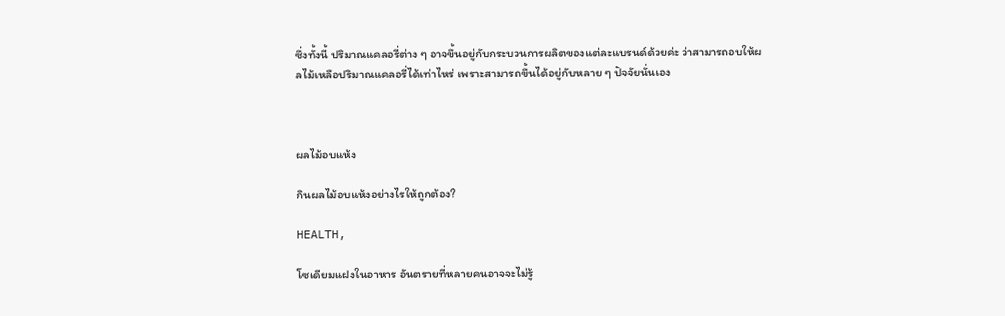ซึ่งทั้งนี้ ปริมาณแคลอรี่ต่าง ๆ อาจขึ้นอยู่กับกระบวนการผลิตของแต่ละแบรนด์ด้วยค่ะ ว่าสามารถอบให้ผลไม้เหลือปริมาณแคลอรี่ได้เท่าไหร่ เพราะสามารถขึ้นได้อยู่กับหลาย ๆ ปัจจัยนั่นเอง



ผลไม้อบแห้ง

กินผลไม้อบแห้งอย่างไรให้ถูกต้อง?

HEALTH,

โซเดียมแฝงในอาหาร อันตรายที่หลายคนอาจจะไม่รู้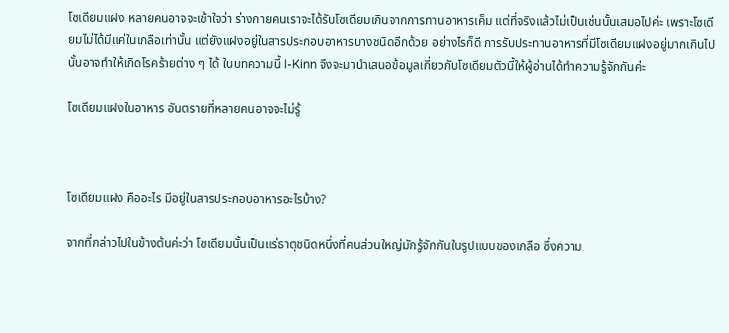โซเดียมแฝง หลายคนอาจจะเข้าใจว่า ร่างกายคนเราจะได้รับโซเดียมเกินจากการทานอาหารเค็ม แต่ที่จริงแล้วไม่เป็นเช่นนั้นเสมอไปค่ะ เพราะโซเดียมไม่ได้มีแค่ในเกลือเท่านั้น แต่ยังแฝงอยู่ในสารประกอบอาหารบางชนิดอีกด้วย อย่างไรก็ดี การรับประทานอาหารที่มีโซเดียมแฝงอยู่มากเกินไปนั้นอาจทำให้เกิดโรคร้ายต่าง ๆ ได้ ในบทความนี้ I-Kinn จึงจะมานำเสนอข้อมูลเกี่ยวกับโซเดียมตัวนี้ให้ผู้อ่านได้ทำความรู้จักกันค่ะ

โซเดียมแฝงในอาหาร อันตรายที่หลายคนอาจจะไม่รู้



โซเดียมแฝง คืออะไร มีอยู่ในสารประกอบอาหารอะไรบ้าง?

จากที่กล่าวไปในข้างต้นค่ะว่า โซเดียมนั้นเป็นแร่ธาตุชนิดหนึ่งที่คนส่วนใหญ่มักรู้จักกันในรูปแบบของเกลือ ซึ่งความ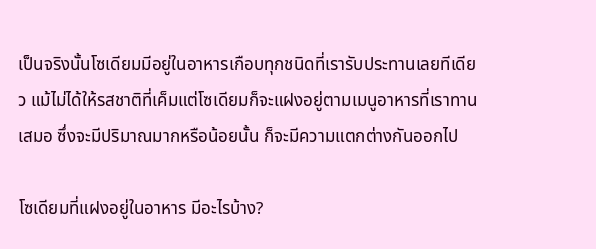เป็นจริงนั้นโซเดียมมีอยู่ในอาหารเกือบทุกชนิดที่เรารับประทานเลยทีเดียว แม้ไม่ได้ให้รสชาติที่เค็มแต่โซเดียมก็จะแฝงอยู่ตามเมนูอาหารที่เราทานเสมอ ซึ่งจะมีปริมาณมากหรือน้อยนั้น ก็จะมีความแตกต่างกันออกไป

โซเดียมที่แฝงอยู่ในอาหาร มีอะไรบ้าง?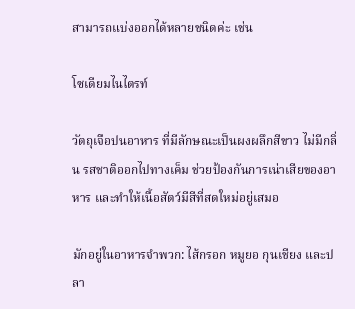สามารถแบ่งออกได้หลายชนิดค่ะ เช่น

โซเดียมไนไตรท์

วัตถุเจือปนอาหาร ที่มีลักษณะเป็นผงผลึกสีขาว ไม่มีกลิ่น รสชาติออกไปทางเค็ม ช่วยป้องกันการเน่าเสียของอาหาร และทำให้เนื้อสัตว์มีสีที่สดใหม่อยู่เสมอ

มักอยู่ในอาหารจำพวก: ไส้กรอก หมูยอ กุนเชียง และปลา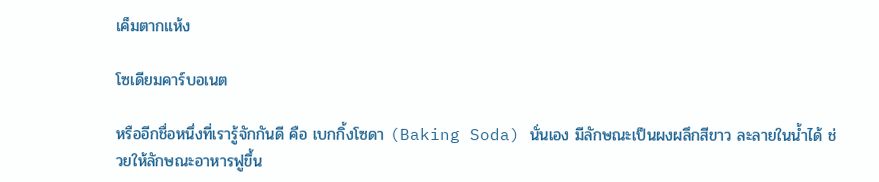เค็มตากแห้ง

โซเดียมคาร์บอเนต

หรืออีกชื่อหนึ่งที่เรารู้จักกันดี คือ เบกกิ้งโซดา (Baking Soda) นั่นเอง มีลักษณะเป็นผงผลึกสีขาว ละลายในน้ำได้ ช่วยให้ลักษณะอาหารฟูขึ้น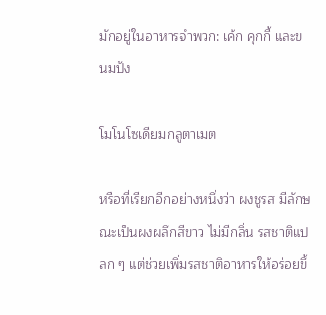มักอยู่ในอาหารจำพวก: เค้ก คุกกี้ และขนมปัง

โมโนโซเดียมกลูตาเมต

หรือที่เรียกอีกอย่างหนึ่งว่า ผงชูรส มีลักษณะเป็นผงผลึกสีขาว ไม่มีกลิ่น รสชาติแปลก ๆ แต่ช่วยเพิ่มรสชาติอาหารให้อร่อยขึ้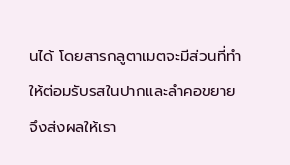นได้ โดยสารกลูตาเมตจะมีส่วนที่ทำให้ต่อมรับรสในปากและลำคอขยาย จึงส่งผลให้เรา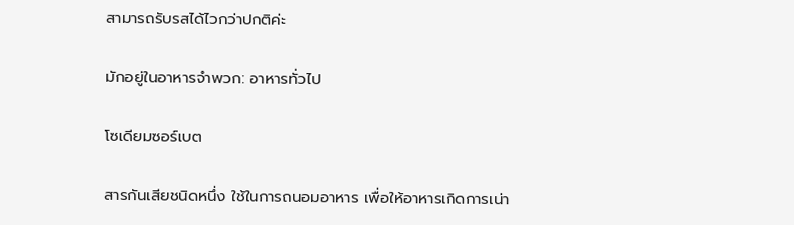สามารถรับรสได้ไวกว่าปกติค่ะ

มักอยู่ในอาหารจำพวก: อาหารทั่วไป

โซเดียมซอร์เบต

สารกันเสียชนิดหนึ่ง ใช้ในการถนอมอาหาร เพื่อให้อาหารเกิดการเน่า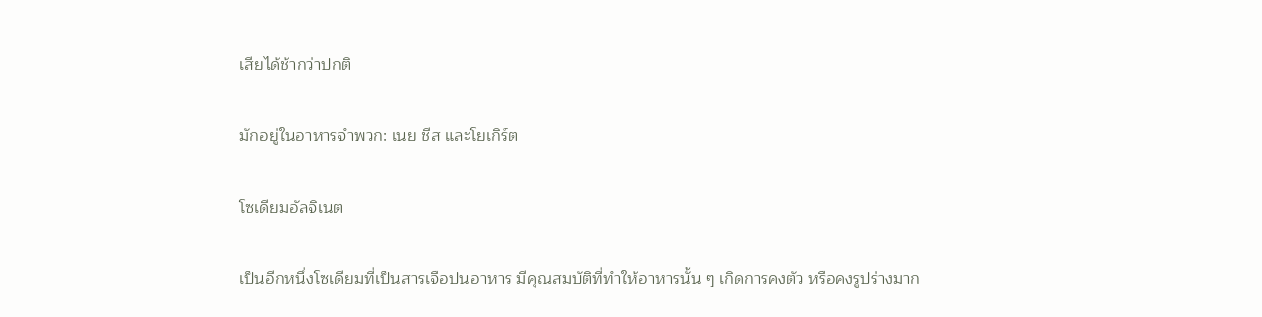เสียได้ช้ากว่าปกติ

มักอยู่ในอาหารจำพวก: เนย ชีส และโยเกิร์ต

โซเดียมอัลจิเนต

เป็นอีกหนึ่งโซเดียมที่เป็นสารเจือปนอาหาร มีคุณสมบัติที่ทำให้อาหารนั้น ๆ เกิดการคงตัว หรือคงรูปร่างมาก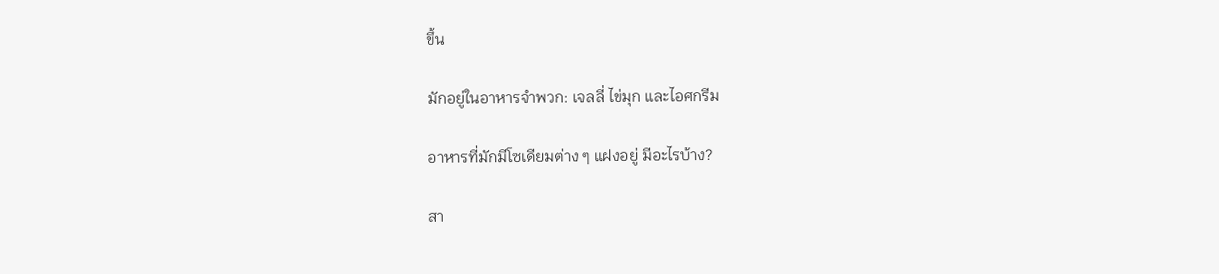ขึ้น

มักอยู่ในอาหารจำพวก: เจลลี่ ไข่มุก และไอศกรีม

อาหารที่มักมีโซเดียมต่าง ๆ แฝงอยู่ มีอะไรบ้าง?

สา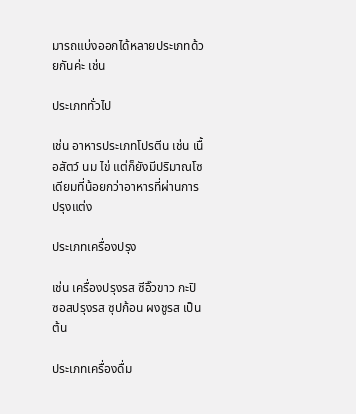มารถแบ่งออกได้หลายประเภทด้วยกันค่ะ เช่น

ประเภททั่วไป

เช่น อาหารประเภทโปรตีน เช่น เนื้อสัตว์ นม ไข่ แต่ก็ยังมีปริมาณโซเดียมที่น้อยกว่าอาหารที่ผ่านการปรุงแต่ง

ประเภทเครื่องปรุง

เช่น เครื่องปรุงรส ซีอิ๊วขาว กะปิ ซอสปรุงรส ซุปก้อน ผงชูรส เป็นต้น

ประเภทเครื่องดื่ม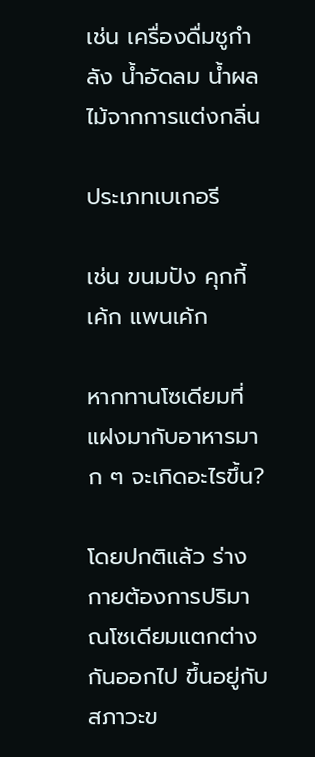เช่น เครื่องดื่มชูกำลัง น้ำอัดลม น้ำผลไม้จากการแต่งกลิ่น

ประเภทเบเกอรี

เช่น ขนมปัง คุกกี้ เค้ก แพนเค้ก

หากทานโซเดียมที่แฝงมากับอาหารมาก ๆ จะเกิดอะไรขึ้น?

โดยปกติแล้ว ร่างกายต้องการปริมาณโซเดียมแตกต่างกันออกไป ขึ้นอยู่กับสภาวะข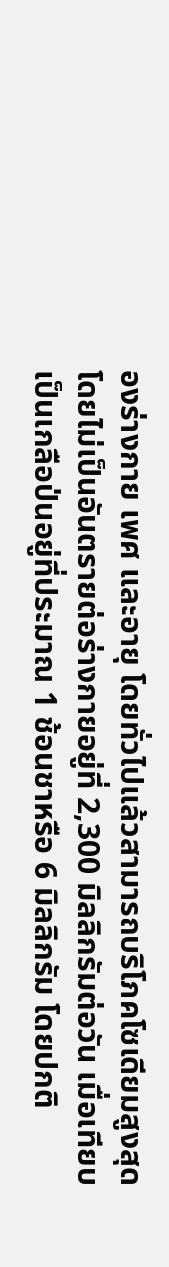องร่างกาย เพศ และอายุ โดยทั่วไปแล้วสามารถบริโภคโซเดียมสูงสุดโดยไม่เป็นอันตรายต่อร่างกายอยู่ที่ 2,300 มิลลิกรัมต่อวัน เมื่อเทียบเป็นเกลือป่นอยู่ที่ประมาณ 1 ช้อนชาหรือ 6 มิลลิกรัม โดยปกติ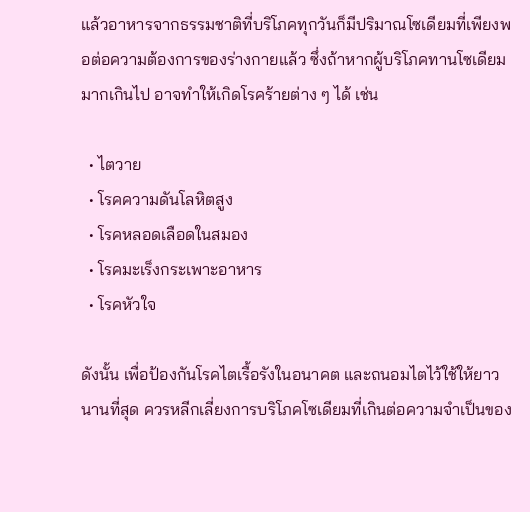แล้วอาหารจากธรรมชาติที่บริโภคทุกวันก็มีปริมาณโซเดียมที่เพียงพอต่อความต้องการของร่างกายแล้ว ซึ่งถ้าหากผู้บริโภคทานโซเดียมมากเกินไป อาจทำให้เกิดโรคร้ายต่าง ๆ ได้ เช่น

  • ไตวาย
  • โรคความดันโลหิตสูง
  • โรคหลอดเลือดในสมอง
  • โรคมะเร็งกระเพาะอาหาร
  • โรคหัวใจ

ดังนั้น เพื่อป้องกันโรคไตเรื้อรังในอนาคต และถนอมไตไว้ใช้ให้ยาวนานที่สุด ควรหลีกเลี่ยงการบริโภคโซเดียมที่เกินต่อความจำเป็นของ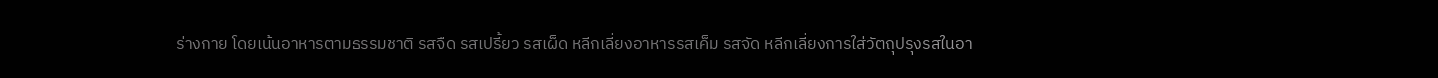ร่างกาย โดยเน้นอาหารตามธรรมชาติ รสจืด รสเปรี้ยว รสเผ็ด หลีกเลี่ยงอาหารรสเค็ม รสจัด หลีกเลี่ยงการใส่วัตถุปรุงรสในอา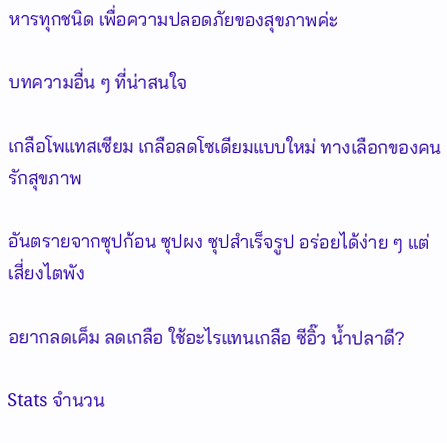หารทุกชนิด เพื่อความปลอดภัยของสุขภาพค่ะ

บทความอื่น ๆ ที่น่าสนใจ

เกลือโพแทสเซียม เกลือลดโซเดียมแบบใหม่ ทางเลือกของคนรักสุขภาพ

อันตรายจากซุปก้อน ซุปผง ซุปสำเร็จรูป อร่อยได้ง่าย ๆ แต่เสี่ยงไตพัง

อยากลดเค็ม ลดเกลือ ใช้อะไรแทนเกลือ ซีอิ๊ว น้ำปลาดี?

Stats จำนวน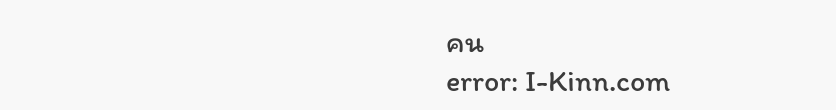คน
error: I-Kinn.com